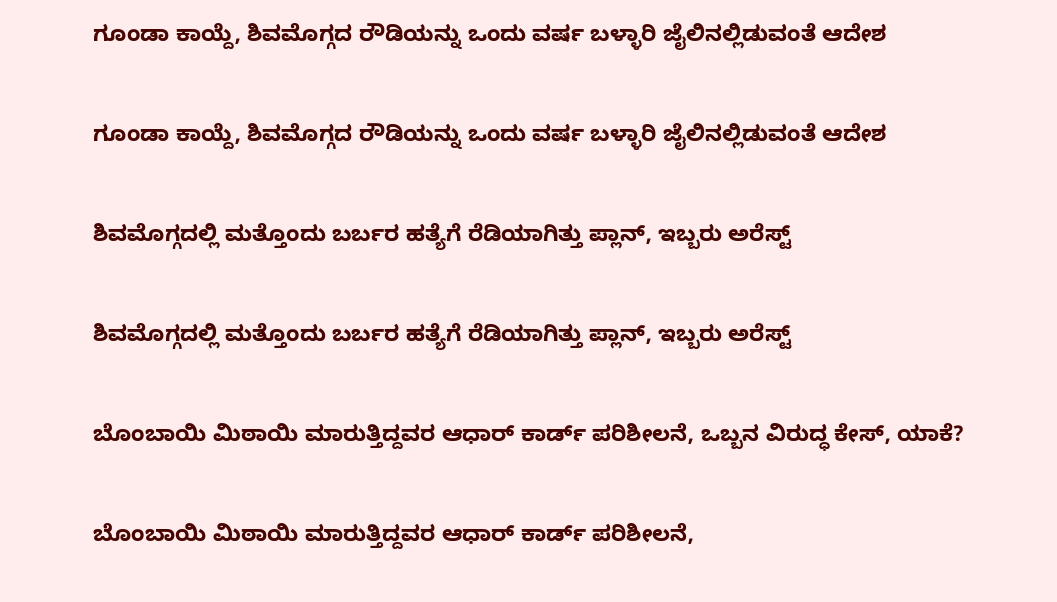ಗೂಂಡಾ ಕಾಯ್ದೆ, ಶಿವಮೊಗ್ಗದ ರೌಡಿಯನ್ನು ಒಂದು ವರ್ಷ ಬಳ್ಳಾರಿ ಜೈಲಿನಲ್ಲಿಡುವಂತೆ ಆದೇಶ

ಗೂಂಡಾ ಕಾಯ್ದೆ, ಶಿವಮೊಗ್ಗದ ರೌಡಿಯನ್ನು ಒಂದು ವರ್ಷ ಬಳ್ಳಾರಿ ಜೈಲಿನಲ್ಲಿಡುವಂತೆ ಆದೇಶ

ಶಿವಮೊಗ್ಗದಲ್ಲಿ ಮತ್ತೊಂದು ಬರ್ಬರ ಹತ್ಯೆಗೆ ರೆಡಿಯಾಗಿತ್ತು ಪ್ಲಾನ್, ಇಬ್ಬರು ಅರೆಸ್ಟ್

ಶಿವಮೊಗ್ಗದಲ್ಲಿ ಮತ್ತೊಂದು ಬರ್ಬರ ಹತ್ಯೆಗೆ ರೆಡಿಯಾಗಿತ್ತು ಪ್ಲಾನ್, ಇಬ್ಬರು ಅರೆಸ್ಟ್

ಬೊಂಬಾಯಿ ಮಿಠಾಯಿ ಮಾರುತ್ತಿದ್ದವರ ಆಧಾರ್ ಕಾರ್ಡ್ ಪರಿಶೀಲನೆ, ಒಬ್ಬನ ವಿರುದ್ಧ ಕೇಸ್, ಯಾಕೆ?

ಬೊಂಬಾಯಿ ಮಿಠಾಯಿ ಮಾರುತ್ತಿದ್ದವರ ಆಧಾರ್ ಕಾರ್ಡ್ ಪರಿಶೀಲನೆ,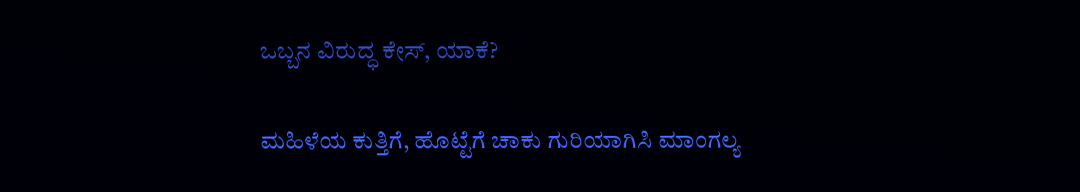ಒಬ್ಬನ ವಿರುದ್ಧ ಕೇಸ್, ಯಾಕೆ?

ಮಹಿಳೆಯ ಕುತ್ತಿಗೆ, ಹೊಟ್ಟೆಗೆ ಚಾಕು ಗುರಿಯಾಗಿಸಿ ಮಾಂಗಲ್ಯ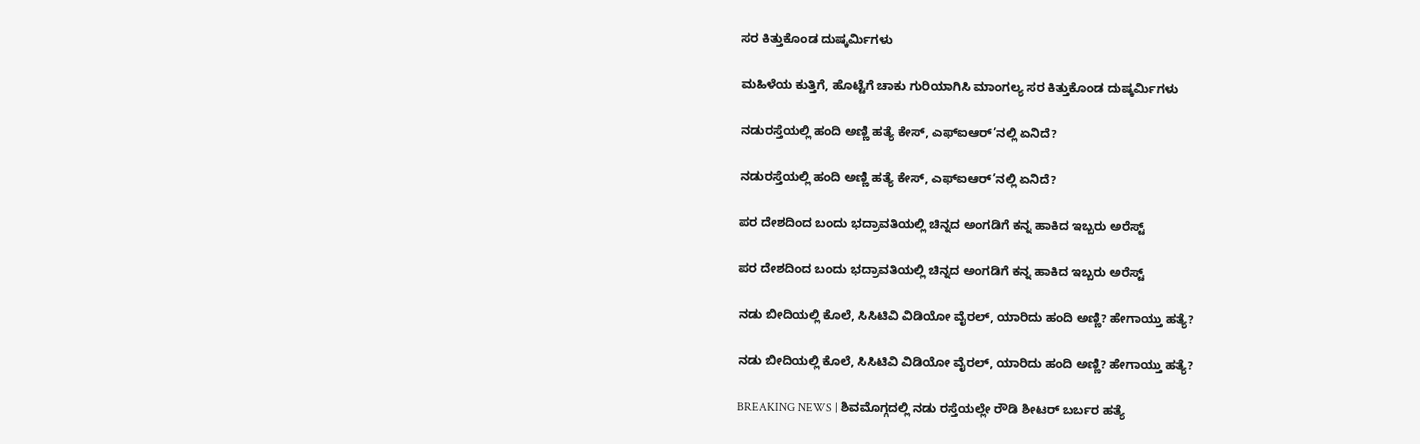ಸರ ಕಿತ್ತುಕೊಂಡ ದುಷ್ಕರ್ಮಿಗಳು

ಮಹಿಳೆಯ ಕುತ್ತಿಗೆ, ಹೊಟ್ಟೆಗೆ ಚಾಕು ಗುರಿಯಾಗಿಸಿ ಮಾಂಗಲ್ಯ ಸರ ಕಿತ್ತುಕೊಂಡ ದುಷ್ಕರ್ಮಿಗಳು

ನಡುರಸ್ತೆಯಲ್ಲಿ ಹಂದಿ ಅಣ್ಣಿ ಹತ್ಯೆ ಕೇಸ್, ಎಫ್ಐಆರ್’ನಲ್ಲಿ ಏನಿದೆ?

ನಡುರಸ್ತೆಯಲ್ಲಿ ಹಂದಿ ಅಣ್ಣಿ ಹತ್ಯೆ ಕೇಸ್, ಎಫ್ಐಆರ್’ನಲ್ಲಿ ಏನಿದೆ?

ಪರ ದೇಶದಿಂದ ಬಂದು ಭದ್ರಾವತಿಯಲ್ಲಿ ಚಿನ್ನದ ಅಂಗಡಿಗೆ ಕನ್ನ ಹಾಕಿದ ಇಬ್ಬರು ಅರೆಸ್ಟ್

ಪರ ದೇಶದಿಂದ ಬಂದು ಭದ್ರಾವತಿಯಲ್ಲಿ ಚಿನ್ನದ ಅಂಗಡಿಗೆ ಕನ್ನ ಹಾಕಿದ ಇಬ್ಬರು ಅರೆಸ್ಟ್

ನಡು ಬೀದಿಯಲ್ಲಿ ಕೊಲೆ, ಸಿಸಿಟಿವಿ ವಿಡಿಯೋ ವೈರಲ್, ಯಾರಿದು ಹಂದಿ ಅಣ್ಣಿ? ಹೇಗಾಯ್ತು ಹತ್ಯೆ?

ನಡು ಬೀದಿಯಲ್ಲಿ ಕೊಲೆ, ಸಿಸಿಟಿವಿ ವಿಡಿಯೋ ವೈರಲ್, ಯಾರಿದು ಹಂದಿ ಅಣ್ಣಿ? ಹೇಗಾಯ್ತು ಹತ್ಯೆ?

BREAKING NEWS | ಶಿವಮೊಗ್ಗದಲ್ಲಿ ನಡು ರಸ್ತೆಯಲ್ಲೇ ರೌಡಿ ಶೀಟರ್ ಬರ್ಬರ ಹತ್ಯೆ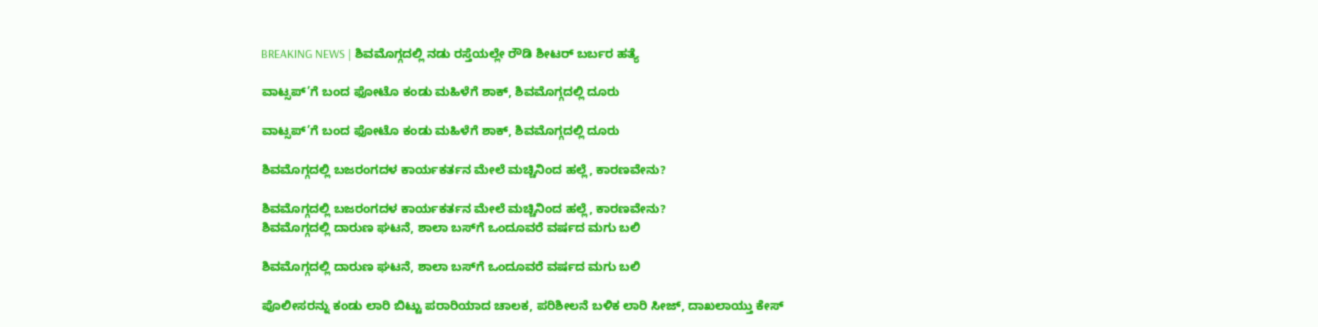BREAKING NEWS | ಶಿವಮೊಗ್ಗದಲ್ಲಿ ನಡು ರಸ್ತೆಯಲ್ಲೇ ರೌಡಿ ಶೀಟರ್ ಬರ್ಬರ ಹತ್ಯೆ

ವಾಟ್ಸಪ್’ಗೆ ಬಂದ ಫೋಟೊ ಕಂಡು ಮಹಿಳೆಗೆ ಶಾಕ್, ಶಿವಮೊಗ್ಗದಲ್ಲಿ ದೂರು

ವಾಟ್ಸಪ್’ಗೆ ಬಂದ ಫೋಟೊ ಕಂಡು ಮಹಿಳೆಗೆ ಶಾಕ್, ಶಿವಮೊಗ್ಗದಲ್ಲಿ ದೂರು

ಶಿವಮೊಗ್ಗದಲ್ಲಿ ಬಜರಂಗದಳ ಕಾರ್ಯಕರ್ತನ ಮೇಲೆ ಮಚ್ಚಿನಿಂದ ಹಲ್ಲೆ, ಕಾರಣವೇನು?

ಶಿವಮೊಗ್ಗದಲ್ಲಿ ಬಜರಂಗದಳ ಕಾರ್ಯಕರ್ತನ ಮೇಲೆ ಮಚ್ಚಿನಿಂದ ಹಲ್ಲೆ, ಕಾರಣವೇನು?
ಶಿವಮೊಗ್ಗದಲ್ಲಿ ದಾರುಣ ಘಟನೆ, ಶಾಲಾ ಬಸ್‌ಗೆ ಒಂದೂವರೆ ವರ್ಷದ ಮಗು ಬಲಿ

ಶಿವಮೊಗ್ಗದಲ್ಲಿ ದಾರುಣ ಘಟನೆ, ಶಾಲಾ ಬಸ್‌ಗೆ ಒಂದೂವರೆ ವರ್ಷದ ಮಗು ಬಲಿ

ಪೊಲೀಸರನ್ನು ಕಂಡು ಲಾರಿ ಬಿಟ್ಟು ಪರಾರಿಯಾದ ಚಾಲಕ, ಪರಿಶೀಲನೆ ಬಳಿಕ ಲಾರಿ ಸೀಜ್‌, ದಾಖಲಾಯ್ತು ಕೇಸ್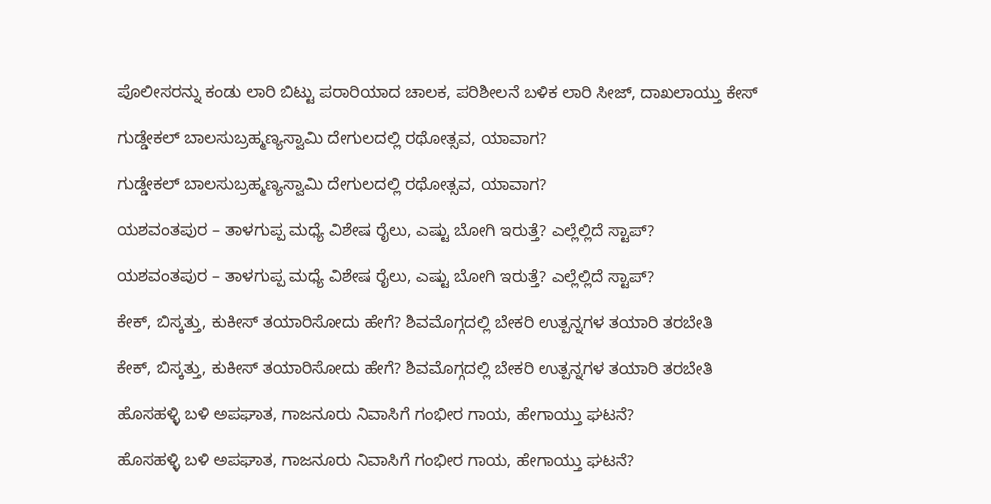ಪೊಲೀಸರನ್ನು ಕಂಡು ಲಾರಿ ಬಿಟ್ಟು ಪರಾರಿಯಾದ ಚಾಲಕ, ಪರಿಶೀಲನೆ ಬಳಿಕ ಲಾರಿ ಸೀಜ್‌, ದಾಖಲಾಯ್ತು ಕೇಸ್

ಗುಡ್ಡೇಕಲ್‌ ಬಾಲಸುಬ್ರಹ್ಮಣ್ಯಸ್ವಾಮಿ ದೇಗುಲದಲ್ಲಿ ರಥೋತ್ಸವ, ಯಾವಾಗ?

ಗುಡ್ಡೇಕಲ್‌ ಬಾಲಸುಬ್ರಹ್ಮಣ್ಯಸ್ವಾಮಿ ದೇಗುಲದಲ್ಲಿ ರಥೋತ್ಸವ, ಯಾವಾಗ?

ಯಶವಂತಪುರ – ತಾಳಗುಪ್ಪ ಮಧ್ಯೆ ವಿಶೇಷ ರೈಲು, ಎಷ್ಟು ಬೋಗಿ ಇರುತ್ತೆ? ಎಲ್ಲೆಲ್ಲಿದೆ ಸ್ಟಾಪ್?

ಯಶವಂತಪುರ – ತಾಳಗುಪ್ಪ ಮಧ್ಯೆ ವಿಶೇಷ ರೈಲು, ಎಷ್ಟು ಬೋಗಿ ಇರುತ್ತೆ? ಎಲ್ಲೆಲ್ಲಿದೆ ಸ್ಟಾಪ್?

ಕೇಕ್‌, ಬಿಸ್ಕತ್ತು, ಕುಕೀಸ್‌ ತಯಾರಿಸೋದು ಹೇಗೆ? ಶಿವಮೊಗ್ಗದಲ್ಲಿ ಬೇಕರಿ ಉತ್ಪನ್ನಗಳ ತಯಾರಿ ತರಬೇತಿ

ಕೇಕ್‌, ಬಿಸ್ಕತ್ತು, ಕುಕೀಸ್‌ ತಯಾರಿಸೋದು ಹೇಗೆ? ಶಿವಮೊಗ್ಗದಲ್ಲಿ ಬೇಕರಿ ಉತ್ಪನ್ನಗಳ ತಯಾರಿ ತರಬೇತಿ

ಹೊಸಹಳ್ಳಿ ಬಳಿ ಅಪಘಾತ, ಗಾಜನೂರು ನಿವಾಸಿಗೆ ಗಂಭೀರ ಗಾಯ, ಹೇಗಾಯ್ತು ಘಟನೆ?

ಹೊಸಹಳ್ಳಿ ಬಳಿ ಅಪಘಾತ, ಗಾಜನೂರು ನಿವಾಸಿಗೆ ಗಂಭೀರ ಗಾಯ, ಹೇಗಾಯ್ತು ಘಟನೆ?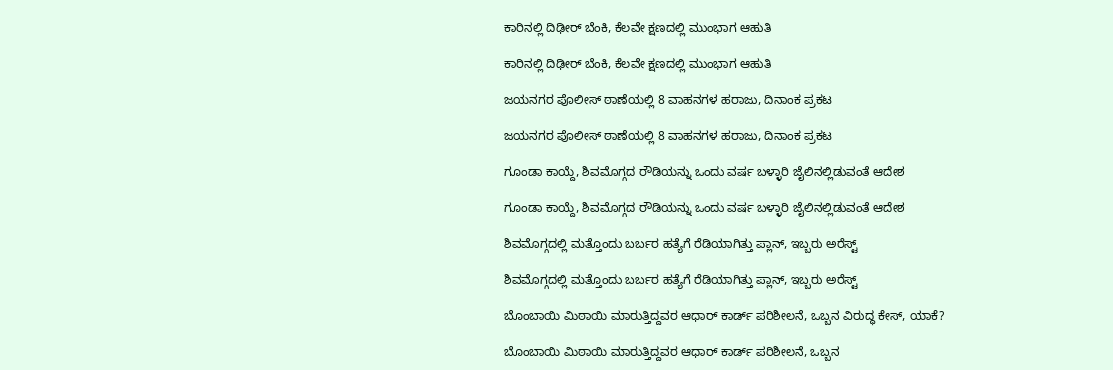ಕಾರಿನಲ್ಲಿ ದಿಢೀರ್‌ ಬೆಂಕಿ, ಕೆಲವೇ ಕ್ಷಣದಲ್ಲಿ ಮುಂಭಾಗ ಆಹುತಿ

ಕಾರಿನಲ್ಲಿ ದಿಢೀರ್‌ ಬೆಂಕಿ, ಕೆಲವೇ ಕ್ಷಣದಲ್ಲಿ ಮುಂಭಾಗ ಆಹುತಿ

ಜಯನಗರ ಪೊಲೀಸ್‌ ಠಾಣೆಯಲ್ಲಿ 8 ವಾಹನಗಳ ಹರಾಜು, ದಿನಾಂಕ ಪ್ರಕಟ

ಜಯನಗರ ಪೊಲೀಸ್‌ ಠಾಣೆಯಲ್ಲಿ 8 ವಾಹನಗಳ ಹರಾಜು, ದಿನಾಂಕ ಪ್ರಕಟ

ಗೂಂಡಾ ಕಾಯ್ದೆ, ಶಿವಮೊಗ್ಗದ ರೌಡಿಯನ್ನು ಒಂದು ವರ್ಷ ಬಳ್ಳಾರಿ ಜೈಲಿನಲ್ಲಿಡುವಂತೆ ಆದೇಶ

ಗೂಂಡಾ ಕಾಯ್ದೆ, ಶಿವಮೊಗ್ಗದ ರೌಡಿಯನ್ನು ಒಂದು ವರ್ಷ ಬಳ್ಳಾರಿ ಜೈಲಿನಲ್ಲಿಡುವಂತೆ ಆದೇಶ

ಶಿವಮೊಗ್ಗದಲ್ಲಿ ಮತ್ತೊಂದು ಬರ್ಬರ ಹತ್ಯೆಗೆ ರೆಡಿಯಾಗಿತ್ತು ಪ್ಲಾನ್, ಇಬ್ಬರು ಅರೆಸ್ಟ್

ಶಿವಮೊಗ್ಗದಲ್ಲಿ ಮತ್ತೊಂದು ಬರ್ಬರ ಹತ್ಯೆಗೆ ರೆಡಿಯಾಗಿತ್ತು ಪ್ಲಾನ್, ಇಬ್ಬರು ಅರೆಸ್ಟ್

ಬೊಂಬಾಯಿ ಮಿಠಾಯಿ ಮಾರುತ್ತಿದ್ದವರ ಆಧಾರ್ ಕಾರ್ಡ್ ಪರಿಶೀಲನೆ, ಒಬ್ಬನ ವಿರುದ್ಧ ಕೇಸ್, ಯಾಕೆ?

ಬೊಂಬಾಯಿ ಮಿಠಾಯಿ ಮಾರುತ್ತಿದ್ದವರ ಆಧಾರ್ ಕಾರ್ಡ್ ಪರಿಶೀಲನೆ, ಒಬ್ಬನ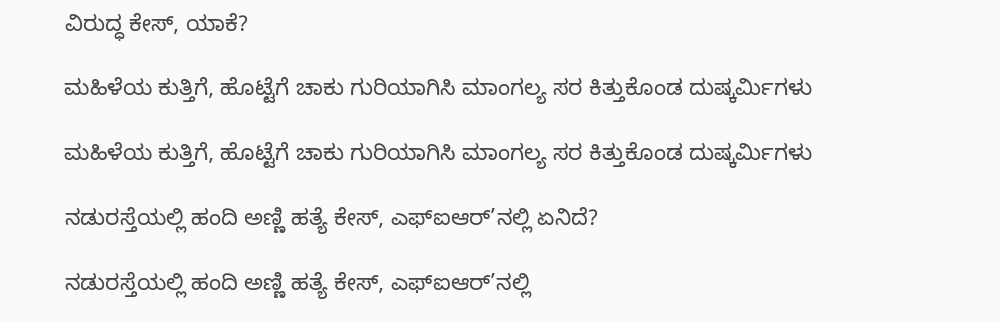ವಿರುದ್ಧ ಕೇಸ್, ಯಾಕೆ?

ಮಹಿಳೆಯ ಕುತ್ತಿಗೆ, ಹೊಟ್ಟೆಗೆ ಚಾಕು ಗುರಿಯಾಗಿಸಿ ಮಾಂಗಲ್ಯ ಸರ ಕಿತ್ತುಕೊಂಡ ದುಷ್ಕರ್ಮಿಗಳು

ಮಹಿಳೆಯ ಕುತ್ತಿಗೆ, ಹೊಟ್ಟೆಗೆ ಚಾಕು ಗುರಿಯಾಗಿಸಿ ಮಾಂಗಲ್ಯ ಸರ ಕಿತ್ತುಕೊಂಡ ದುಷ್ಕರ್ಮಿಗಳು

ನಡುರಸ್ತೆಯಲ್ಲಿ ಹಂದಿ ಅಣ್ಣಿ ಹತ್ಯೆ ಕೇಸ್, ಎಫ್ಐಆರ್’ನಲ್ಲಿ ಏನಿದೆ?

ನಡುರಸ್ತೆಯಲ್ಲಿ ಹಂದಿ ಅಣ್ಣಿ ಹತ್ಯೆ ಕೇಸ್, ಎಫ್ಐಆರ್’ನಲ್ಲಿ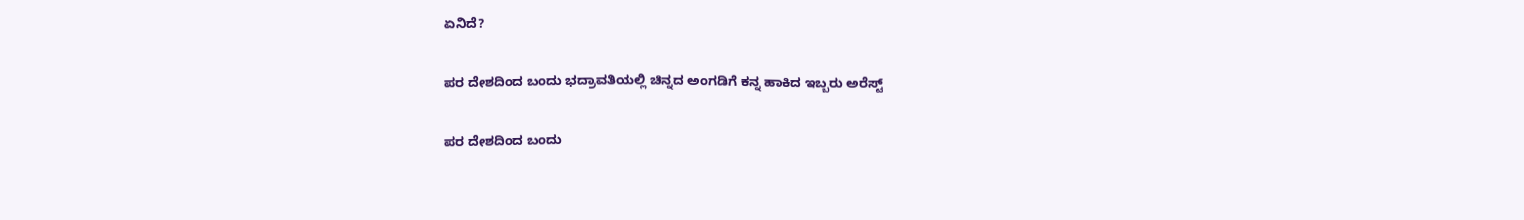ಏನಿದೆ?

ಪರ ದೇಶದಿಂದ ಬಂದು ಭದ್ರಾವತಿಯಲ್ಲಿ ಚಿನ್ನದ ಅಂಗಡಿಗೆ ಕನ್ನ ಹಾಕಿದ ಇಬ್ಬರು ಅರೆಸ್ಟ್

ಪರ ದೇಶದಿಂದ ಬಂದು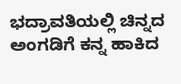ಭದ್ರಾವತಿಯಲ್ಲಿ ಚಿನ್ನದ ಅಂಗಡಿಗೆ ಕನ್ನ ಹಾಕಿದ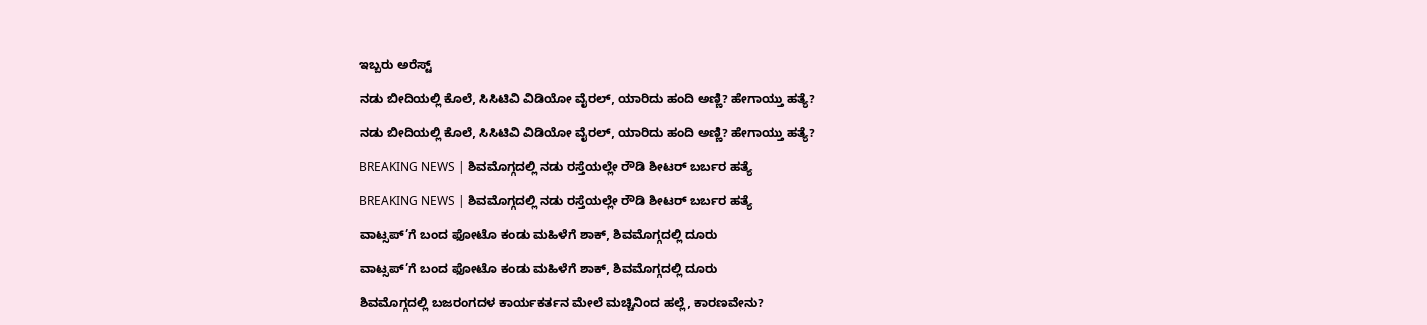ಇಬ್ಬರು ಅರೆಸ್ಟ್

ನಡು ಬೀದಿಯಲ್ಲಿ ಕೊಲೆ, ಸಿಸಿಟಿವಿ ವಿಡಿಯೋ ವೈರಲ್, ಯಾರಿದು ಹಂದಿ ಅಣ್ಣಿ? ಹೇಗಾಯ್ತು ಹತ್ಯೆ?

ನಡು ಬೀದಿಯಲ್ಲಿ ಕೊಲೆ, ಸಿಸಿಟಿವಿ ವಿಡಿಯೋ ವೈರಲ್, ಯಾರಿದು ಹಂದಿ ಅಣ್ಣಿ? ಹೇಗಾಯ್ತು ಹತ್ಯೆ?

BREAKING NEWS | ಶಿವಮೊಗ್ಗದಲ್ಲಿ ನಡು ರಸ್ತೆಯಲ್ಲೇ ರೌಡಿ ಶೀಟರ್ ಬರ್ಬರ ಹತ್ಯೆ

BREAKING NEWS | ಶಿವಮೊಗ್ಗದಲ್ಲಿ ನಡು ರಸ್ತೆಯಲ್ಲೇ ರೌಡಿ ಶೀಟರ್ ಬರ್ಬರ ಹತ್ಯೆ

ವಾಟ್ಸಪ್’ಗೆ ಬಂದ ಫೋಟೊ ಕಂಡು ಮಹಿಳೆಗೆ ಶಾಕ್, ಶಿವಮೊಗ್ಗದಲ್ಲಿ ದೂರು

ವಾಟ್ಸಪ್’ಗೆ ಬಂದ ಫೋಟೊ ಕಂಡು ಮಹಿಳೆಗೆ ಶಾಕ್, ಶಿವಮೊಗ್ಗದಲ್ಲಿ ದೂರು

ಶಿವಮೊಗ್ಗದಲ್ಲಿ ಬಜರಂಗದಳ ಕಾರ್ಯಕರ್ತನ ಮೇಲೆ ಮಚ್ಚಿನಿಂದ ಹಲ್ಲೆ, ಕಾರಣವೇನು?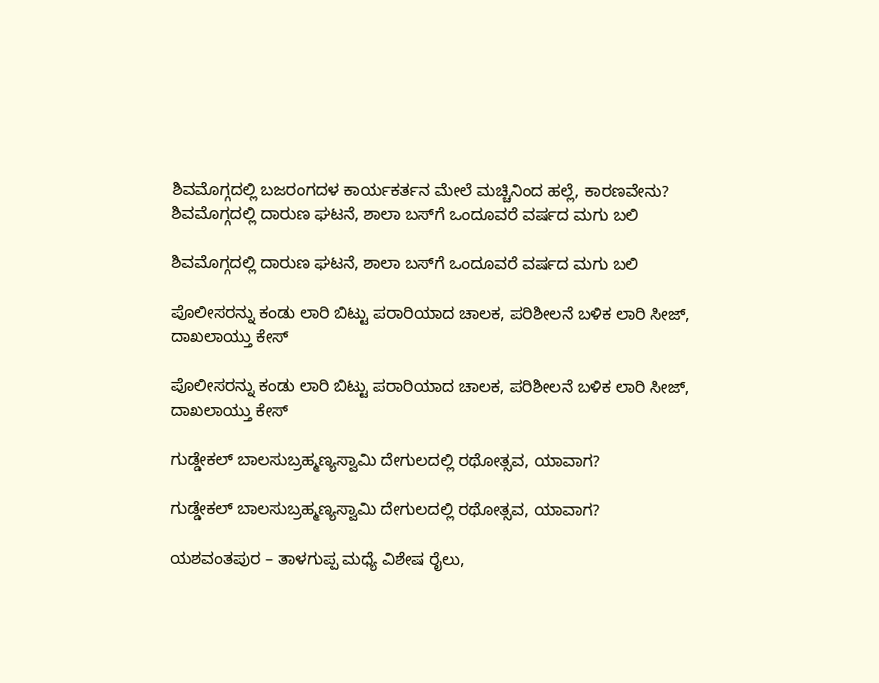ಶಿವಮೊಗ್ಗದಲ್ಲಿ ಬಜರಂಗದಳ ಕಾರ್ಯಕರ್ತನ ಮೇಲೆ ಮಚ್ಚಿನಿಂದ ಹಲ್ಲೆ, ಕಾರಣವೇನು?
ಶಿವಮೊಗ್ಗದಲ್ಲಿ ದಾರುಣ ಘಟನೆ, ಶಾಲಾ ಬಸ್‌ಗೆ ಒಂದೂವರೆ ವರ್ಷದ ಮಗು ಬಲಿ

ಶಿವಮೊಗ್ಗದಲ್ಲಿ ದಾರುಣ ಘಟನೆ, ಶಾಲಾ ಬಸ್‌ಗೆ ಒಂದೂವರೆ ವರ್ಷದ ಮಗು ಬಲಿ

ಪೊಲೀಸರನ್ನು ಕಂಡು ಲಾರಿ ಬಿಟ್ಟು ಪರಾರಿಯಾದ ಚಾಲಕ, ಪರಿಶೀಲನೆ ಬಳಿಕ ಲಾರಿ ಸೀಜ್‌, ದಾಖಲಾಯ್ತು ಕೇಸ್

ಪೊಲೀಸರನ್ನು ಕಂಡು ಲಾರಿ ಬಿಟ್ಟು ಪರಾರಿಯಾದ ಚಾಲಕ, ಪರಿಶೀಲನೆ ಬಳಿಕ ಲಾರಿ ಸೀಜ್‌, ದಾಖಲಾಯ್ತು ಕೇಸ್

ಗುಡ್ಡೇಕಲ್‌ ಬಾಲಸುಬ್ರಹ್ಮಣ್ಯಸ್ವಾಮಿ ದೇಗುಲದಲ್ಲಿ ರಥೋತ್ಸವ, ಯಾವಾಗ?

ಗುಡ್ಡೇಕಲ್‌ ಬಾಲಸುಬ್ರಹ್ಮಣ್ಯಸ್ವಾಮಿ ದೇಗುಲದಲ್ಲಿ ರಥೋತ್ಸವ, ಯಾವಾಗ?

ಯಶವಂತಪುರ – ತಾಳಗುಪ್ಪ ಮಧ್ಯೆ ವಿಶೇಷ ರೈಲು,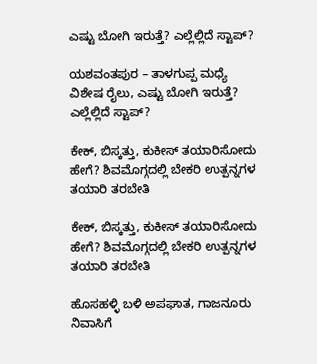ಎಷ್ಟು ಬೋಗಿ ಇರುತ್ತೆ? ಎಲ್ಲೆಲ್ಲಿದೆ ಸ್ಟಾಪ್?

ಯಶವಂತಪುರ – ತಾಳಗುಪ್ಪ ಮಧ್ಯೆ ವಿಶೇಷ ರೈಲು, ಎಷ್ಟು ಬೋಗಿ ಇರುತ್ತೆ? ಎಲ್ಲೆಲ್ಲಿದೆ ಸ್ಟಾಪ್?

ಕೇಕ್‌, ಬಿಸ್ಕತ್ತು, ಕುಕೀಸ್‌ ತಯಾರಿಸೋದು ಹೇಗೆ? ಶಿವಮೊಗ್ಗದಲ್ಲಿ ಬೇಕರಿ ಉತ್ಪನ್ನಗಳ ತಯಾರಿ ತರಬೇತಿ

ಕೇಕ್‌, ಬಿಸ್ಕತ್ತು, ಕುಕೀಸ್‌ ತಯಾರಿಸೋದು ಹೇಗೆ? ಶಿವಮೊಗ್ಗದಲ್ಲಿ ಬೇಕರಿ ಉತ್ಪನ್ನಗಳ ತಯಾರಿ ತರಬೇತಿ

ಹೊಸಹಳ್ಳಿ ಬಳಿ ಅಪಘಾತ, ಗಾಜನೂರು ನಿವಾಸಿಗೆ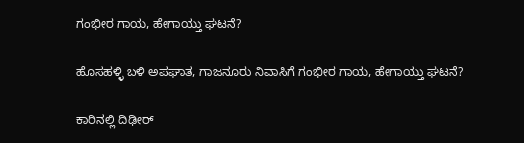ಗಂಭೀರ ಗಾಯ, ಹೇಗಾಯ್ತು ಘಟನೆ?

ಹೊಸಹಳ್ಳಿ ಬಳಿ ಅಪಘಾತ, ಗಾಜನೂರು ನಿವಾಸಿಗೆ ಗಂಭೀರ ಗಾಯ, ಹೇಗಾಯ್ತು ಘಟನೆ?

ಕಾರಿನಲ್ಲಿ ದಿಢೀರ್‌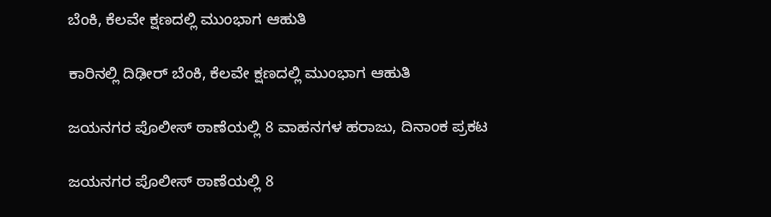ಬೆಂಕಿ, ಕೆಲವೇ ಕ್ಷಣದಲ್ಲಿ ಮುಂಭಾಗ ಆಹುತಿ

ಕಾರಿನಲ್ಲಿ ದಿಢೀರ್‌ ಬೆಂಕಿ, ಕೆಲವೇ ಕ್ಷಣದಲ್ಲಿ ಮುಂಭಾಗ ಆಹುತಿ

ಜಯನಗರ ಪೊಲೀಸ್‌ ಠಾಣೆಯಲ್ಲಿ 8 ವಾಹನಗಳ ಹರಾಜು, ದಿನಾಂಕ ಪ್ರಕಟ

ಜಯನಗರ ಪೊಲೀಸ್‌ ಠಾಣೆಯಲ್ಲಿ 8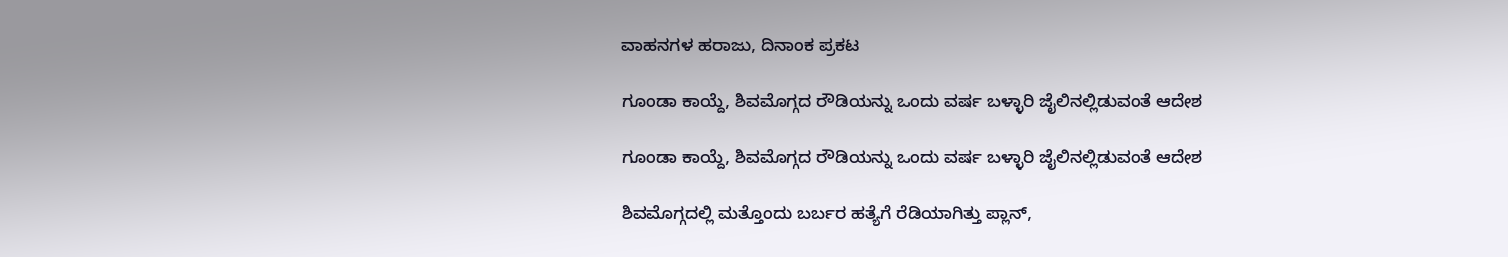ವಾಹನಗಳ ಹರಾಜು, ದಿನಾಂಕ ಪ್ರಕಟ

ಗೂಂಡಾ ಕಾಯ್ದೆ, ಶಿವಮೊಗ್ಗದ ರೌಡಿಯನ್ನು ಒಂದು ವರ್ಷ ಬಳ್ಳಾರಿ ಜೈಲಿನಲ್ಲಿಡುವಂತೆ ಆದೇಶ

ಗೂಂಡಾ ಕಾಯ್ದೆ, ಶಿವಮೊಗ್ಗದ ರೌಡಿಯನ್ನು ಒಂದು ವರ್ಷ ಬಳ್ಳಾರಿ ಜೈಲಿನಲ್ಲಿಡುವಂತೆ ಆದೇಶ

ಶಿವಮೊಗ್ಗದಲ್ಲಿ ಮತ್ತೊಂದು ಬರ್ಬರ ಹತ್ಯೆಗೆ ರೆಡಿಯಾಗಿತ್ತು ಪ್ಲಾನ್,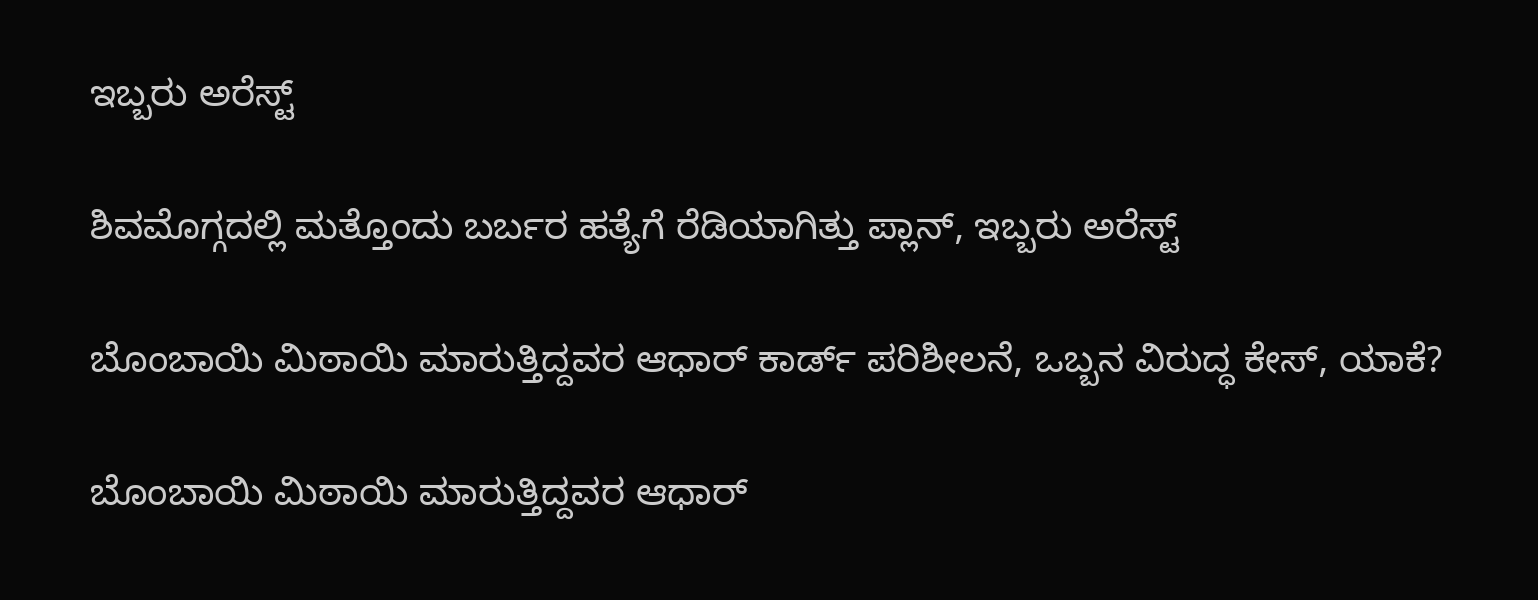ಇಬ್ಬರು ಅರೆಸ್ಟ್

ಶಿವಮೊಗ್ಗದಲ್ಲಿ ಮತ್ತೊಂದು ಬರ್ಬರ ಹತ್ಯೆಗೆ ರೆಡಿಯಾಗಿತ್ತು ಪ್ಲಾನ್, ಇಬ್ಬರು ಅರೆಸ್ಟ್

ಬೊಂಬಾಯಿ ಮಿಠಾಯಿ ಮಾರುತ್ತಿದ್ದವರ ಆಧಾರ್ ಕಾರ್ಡ್ ಪರಿಶೀಲನೆ, ಒಬ್ಬನ ವಿರುದ್ಧ ಕೇಸ್, ಯಾಕೆ?

ಬೊಂಬಾಯಿ ಮಿಠಾಯಿ ಮಾರುತ್ತಿದ್ದವರ ಆಧಾರ್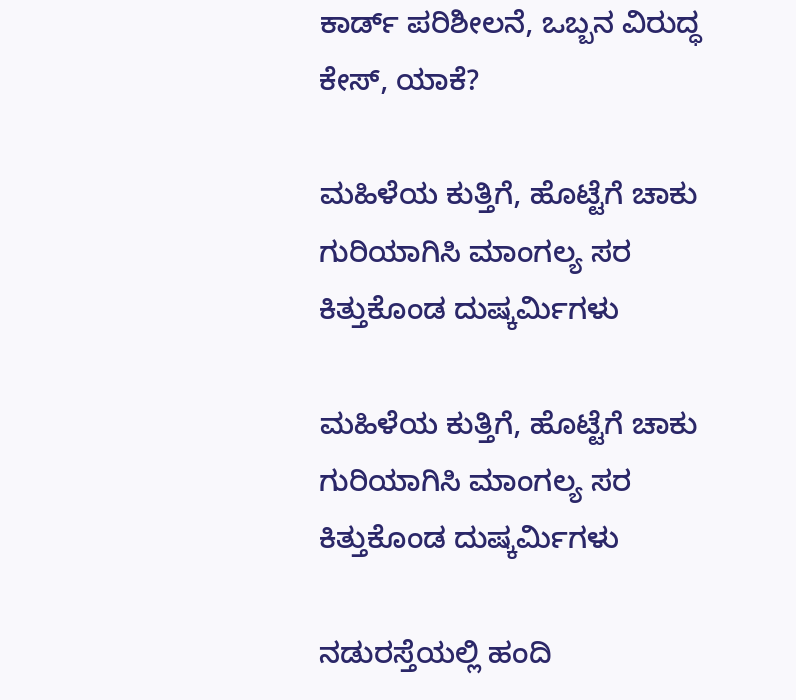ಕಾರ್ಡ್ ಪರಿಶೀಲನೆ, ಒಬ್ಬನ ವಿರುದ್ಧ ಕೇಸ್, ಯಾಕೆ?

ಮಹಿಳೆಯ ಕುತ್ತಿಗೆ, ಹೊಟ್ಟೆಗೆ ಚಾಕು ಗುರಿಯಾಗಿಸಿ ಮಾಂಗಲ್ಯ ಸರ ಕಿತ್ತುಕೊಂಡ ದುಷ್ಕರ್ಮಿಗಳು

ಮಹಿಳೆಯ ಕುತ್ತಿಗೆ, ಹೊಟ್ಟೆಗೆ ಚಾಕು ಗುರಿಯಾಗಿಸಿ ಮಾಂಗಲ್ಯ ಸರ ಕಿತ್ತುಕೊಂಡ ದುಷ್ಕರ್ಮಿಗಳು

ನಡುರಸ್ತೆಯಲ್ಲಿ ಹಂದಿ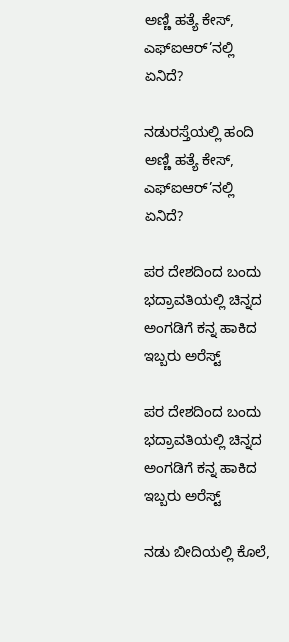ಅಣ್ಣಿ ಹತ್ಯೆ ಕೇಸ್, ಎಫ್ಐಆರ್’ನಲ್ಲಿ ಏನಿದೆ?

ನಡುರಸ್ತೆಯಲ್ಲಿ ಹಂದಿ ಅಣ್ಣಿ ಹತ್ಯೆ ಕೇಸ್, ಎಫ್ಐಆರ್’ನಲ್ಲಿ ಏನಿದೆ?

ಪರ ದೇಶದಿಂದ ಬಂದು ಭದ್ರಾವತಿಯಲ್ಲಿ ಚಿನ್ನದ ಅಂಗಡಿಗೆ ಕನ್ನ ಹಾಕಿದ ಇಬ್ಬರು ಅರೆಸ್ಟ್

ಪರ ದೇಶದಿಂದ ಬಂದು ಭದ್ರಾವತಿಯಲ್ಲಿ ಚಿನ್ನದ ಅಂಗಡಿಗೆ ಕನ್ನ ಹಾಕಿದ ಇಬ್ಬರು ಅರೆಸ್ಟ್

ನಡು ಬೀದಿಯಲ್ಲಿ ಕೊಲೆ,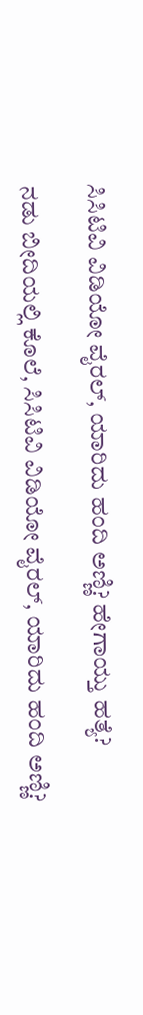ಸಿಸಿಟಿವಿ ವಿಡಿಯೋ ವೈರಲ್, ಯಾರಿದು ಹಂದಿ ಅಣ್ಣಿ? ಹೇಗಾಯ್ತು ಹತ್ಯೆ?

ನಡು ಬೀದಿಯಲ್ಲಿ ಕೊಲೆ, ಸಿಸಿಟಿವಿ ವಿಡಿಯೋ ವೈರಲ್, ಯಾರಿದು ಹಂದಿ ಅಣ್ಣಿ?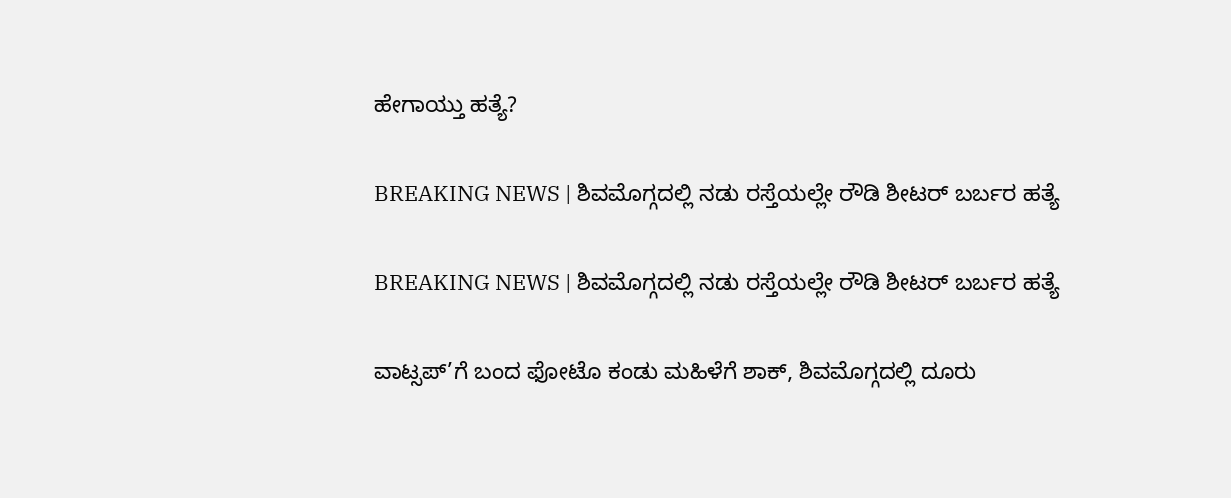ಹೇಗಾಯ್ತು ಹತ್ಯೆ?

BREAKING NEWS | ಶಿವಮೊಗ್ಗದಲ್ಲಿ ನಡು ರಸ್ತೆಯಲ್ಲೇ ರೌಡಿ ಶೀಟರ್ ಬರ್ಬರ ಹತ್ಯೆ

BREAKING NEWS | ಶಿವಮೊಗ್ಗದಲ್ಲಿ ನಡು ರಸ್ತೆಯಲ್ಲೇ ರೌಡಿ ಶೀಟರ್ ಬರ್ಬರ ಹತ್ಯೆ

ವಾಟ್ಸಪ್’ಗೆ ಬಂದ ಫೋಟೊ ಕಂಡು ಮಹಿಳೆಗೆ ಶಾಕ್, ಶಿವಮೊಗ್ಗದಲ್ಲಿ ದೂರು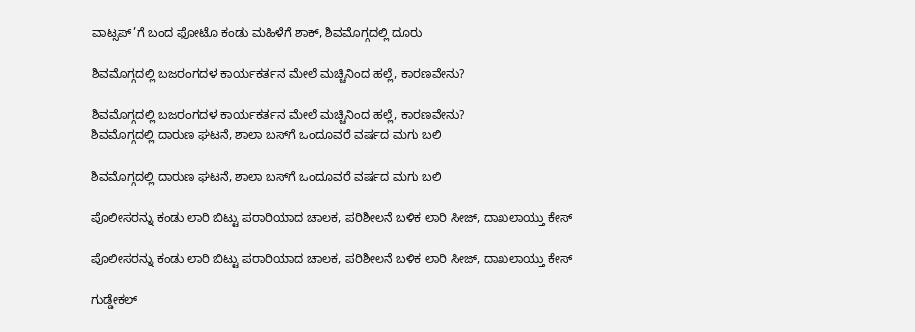ವಾಟ್ಸಪ್’ಗೆ ಬಂದ ಫೋಟೊ ಕಂಡು ಮಹಿಳೆಗೆ ಶಾಕ್, ಶಿವಮೊಗ್ಗದಲ್ಲಿ ದೂರು

ಶಿವಮೊಗ್ಗದಲ್ಲಿ ಬಜರಂಗದಳ ಕಾರ್ಯಕರ್ತನ ಮೇಲೆ ಮಚ್ಚಿನಿಂದ ಹಲ್ಲೆ, ಕಾರಣವೇನು?

ಶಿವಮೊಗ್ಗದಲ್ಲಿ ಬಜರಂಗದಳ ಕಾರ್ಯಕರ್ತನ ಮೇಲೆ ಮಚ್ಚಿನಿಂದ ಹಲ್ಲೆ, ಕಾರಣವೇನು?
ಶಿವಮೊಗ್ಗದಲ್ಲಿ ದಾರುಣ ಘಟನೆ, ಶಾಲಾ ಬಸ್‌ಗೆ ಒಂದೂವರೆ ವರ್ಷದ ಮಗು ಬಲಿ

ಶಿವಮೊಗ್ಗದಲ್ಲಿ ದಾರುಣ ಘಟನೆ, ಶಾಲಾ ಬಸ್‌ಗೆ ಒಂದೂವರೆ ವರ್ಷದ ಮಗು ಬಲಿ

ಪೊಲೀಸರನ್ನು ಕಂಡು ಲಾರಿ ಬಿಟ್ಟು ಪರಾರಿಯಾದ ಚಾಲಕ, ಪರಿಶೀಲನೆ ಬಳಿಕ ಲಾರಿ ಸೀಜ್‌, ದಾಖಲಾಯ್ತು ಕೇಸ್

ಪೊಲೀಸರನ್ನು ಕಂಡು ಲಾರಿ ಬಿಟ್ಟು ಪರಾರಿಯಾದ ಚಾಲಕ, ಪರಿಶೀಲನೆ ಬಳಿಕ ಲಾರಿ ಸೀಜ್‌, ದಾಖಲಾಯ್ತು ಕೇಸ್

ಗುಡ್ಡೇಕಲ್‌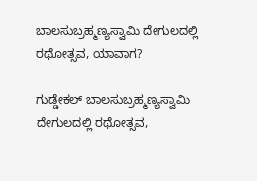ಬಾಲಸುಬ್ರಹ್ಮಣ್ಯಸ್ವಾಮಿ ದೇಗುಲದಲ್ಲಿ ರಥೋತ್ಸವ, ಯಾವಾಗ?

ಗುಡ್ಡೇಕಲ್‌ ಬಾಲಸುಬ್ರಹ್ಮಣ್ಯಸ್ವಾಮಿ ದೇಗುಲದಲ್ಲಿ ರಥೋತ್ಸವ,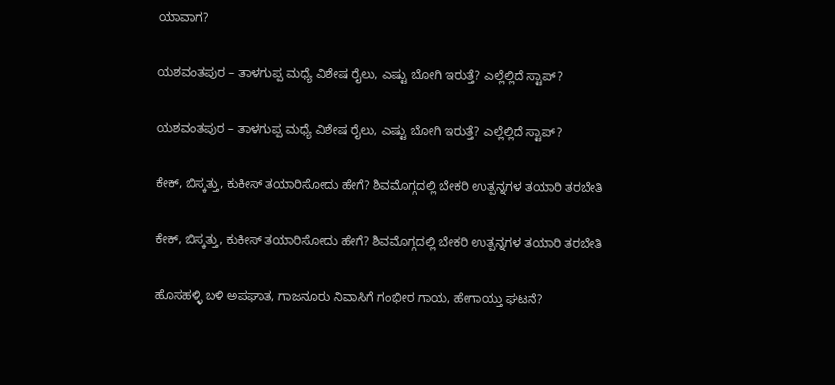ಯಾವಾಗ?

ಯಶವಂತಪುರ – ತಾಳಗುಪ್ಪ ಮಧ್ಯೆ ವಿಶೇಷ ರೈಲು, ಎಷ್ಟು ಬೋಗಿ ಇರುತ್ತೆ? ಎಲ್ಲೆಲ್ಲಿದೆ ಸ್ಟಾಪ್?

ಯಶವಂತಪುರ – ತಾಳಗುಪ್ಪ ಮಧ್ಯೆ ವಿಶೇಷ ರೈಲು, ಎಷ್ಟು ಬೋಗಿ ಇರುತ್ತೆ? ಎಲ್ಲೆಲ್ಲಿದೆ ಸ್ಟಾಪ್?

ಕೇಕ್‌, ಬಿಸ್ಕತ್ತು, ಕುಕೀಸ್‌ ತಯಾರಿಸೋದು ಹೇಗೆ? ಶಿವಮೊಗ್ಗದಲ್ಲಿ ಬೇಕರಿ ಉತ್ಪನ್ನಗಳ ತಯಾರಿ ತರಬೇತಿ

ಕೇಕ್‌, ಬಿಸ್ಕತ್ತು, ಕುಕೀಸ್‌ ತಯಾರಿಸೋದು ಹೇಗೆ? ಶಿವಮೊಗ್ಗದಲ್ಲಿ ಬೇಕರಿ ಉತ್ಪನ್ನಗಳ ತಯಾರಿ ತರಬೇತಿ

ಹೊಸಹಳ್ಳಿ ಬಳಿ ಅಪಘಾತ, ಗಾಜನೂರು ನಿವಾಸಿಗೆ ಗಂಭೀರ ಗಾಯ, ಹೇಗಾಯ್ತು ಘಟನೆ?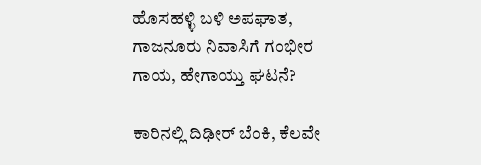ಹೊಸಹಳ್ಳಿ ಬಳಿ ಅಪಘಾತ, ಗಾಜನೂರು ನಿವಾಸಿಗೆ ಗಂಭೀರ ಗಾಯ, ಹೇಗಾಯ್ತು ಘಟನೆ?

ಕಾರಿನಲ್ಲಿ ದಿಢೀರ್‌ ಬೆಂಕಿ, ಕೆಲವೇ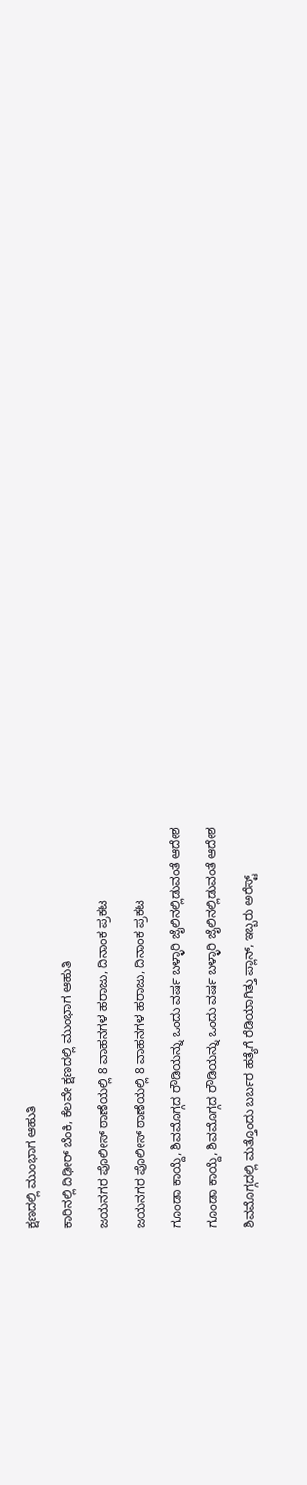ಕ್ಷಣದಲ್ಲಿ ಮುಂಭಾಗ ಆಹುತಿ

ಕಾರಿನಲ್ಲಿ ದಿಢೀರ್‌ ಬೆಂಕಿ, ಕೆಲವೇ ಕ್ಷಣದಲ್ಲಿ ಮುಂಭಾಗ ಆಹುತಿ

ಜಯನಗರ ಪೊಲೀಸ್‌ ಠಾಣೆಯಲ್ಲಿ 8 ವಾಹನಗಳ ಹರಾಜು, ದಿನಾಂಕ ಪ್ರಕಟ

ಜಯನಗರ ಪೊಲೀಸ್‌ ಠಾಣೆಯಲ್ಲಿ 8 ವಾಹನಗಳ ಹರಾಜು, ದಿನಾಂಕ ಪ್ರಕಟ

ಗೂಂಡಾ ಕಾಯ್ದೆ, ಶಿವಮೊಗ್ಗದ ರೌಡಿಯನ್ನು ಒಂದು ವರ್ಷ ಬಳ್ಳಾರಿ ಜೈಲಿನಲ್ಲಿಡುವಂತೆ ಆದೇಶ

ಗೂಂಡಾ ಕಾಯ್ದೆ, ಶಿವಮೊಗ್ಗದ ರೌಡಿಯನ್ನು ಒಂದು ವರ್ಷ ಬಳ್ಳಾರಿ ಜೈಲಿನಲ್ಲಿಡುವಂತೆ ಆದೇಶ

ಶಿವಮೊಗ್ಗದಲ್ಲಿ ಮತ್ತೊಂದು ಬರ್ಬರ ಹತ್ಯೆಗೆ ರೆಡಿಯಾಗಿತ್ತು ಪ್ಲಾನ್, ಇಬ್ಬರು ಅರೆಸ್ಟ್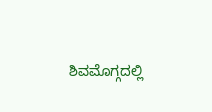ಶಿವಮೊಗ್ಗದಲ್ಲಿ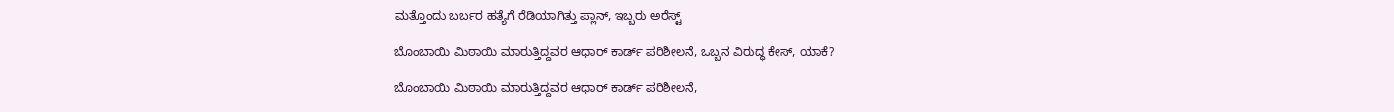ಮತ್ತೊಂದು ಬರ್ಬರ ಹತ್ಯೆಗೆ ರೆಡಿಯಾಗಿತ್ತು ಪ್ಲಾನ್, ಇಬ್ಬರು ಅರೆಸ್ಟ್

ಬೊಂಬಾಯಿ ಮಿಠಾಯಿ ಮಾರುತ್ತಿದ್ದವರ ಆಧಾರ್ ಕಾರ್ಡ್ ಪರಿಶೀಲನೆ, ಒಬ್ಬನ ವಿರುದ್ಧ ಕೇಸ್, ಯಾಕೆ?

ಬೊಂಬಾಯಿ ಮಿಠಾಯಿ ಮಾರುತ್ತಿದ್ದವರ ಆಧಾರ್ ಕಾರ್ಡ್ ಪರಿಶೀಲನೆ,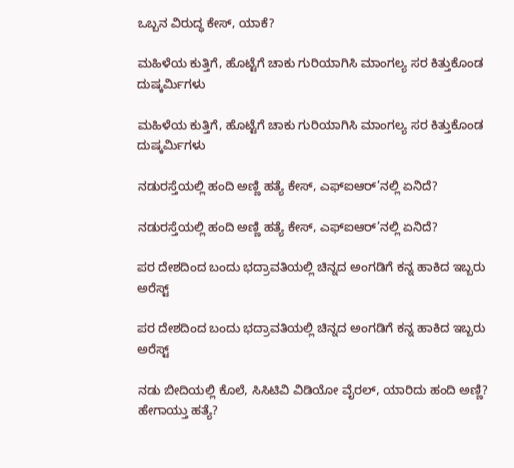ಒಬ್ಬನ ವಿರುದ್ಧ ಕೇಸ್, ಯಾಕೆ?

ಮಹಿಳೆಯ ಕುತ್ತಿಗೆ, ಹೊಟ್ಟೆಗೆ ಚಾಕು ಗುರಿಯಾಗಿಸಿ ಮಾಂಗಲ್ಯ ಸರ ಕಿತ್ತುಕೊಂಡ ದುಷ್ಕರ್ಮಿಗಳು

ಮಹಿಳೆಯ ಕುತ್ತಿಗೆ, ಹೊಟ್ಟೆಗೆ ಚಾಕು ಗುರಿಯಾಗಿಸಿ ಮಾಂಗಲ್ಯ ಸರ ಕಿತ್ತುಕೊಂಡ ದುಷ್ಕರ್ಮಿಗಳು

ನಡುರಸ್ತೆಯಲ್ಲಿ ಹಂದಿ ಅಣ್ಣಿ ಹತ್ಯೆ ಕೇಸ್, ಎಫ್ಐಆರ್’ನಲ್ಲಿ ಏನಿದೆ?

ನಡುರಸ್ತೆಯಲ್ಲಿ ಹಂದಿ ಅಣ್ಣಿ ಹತ್ಯೆ ಕೇಸ್, ಎಫ್ಐಆರ್’ನಲ್ಲಿ ಏನಿದೆ?

ಪರ ದೇಶದಿಂದ ಬಂದು ಭದ್ರಾವತಿಯಲ್ಲಿ ಚಿನ್ನದ ಅಂಗಡಿಗೆ ಕನ್ನ ಹಾಕಿದ ಇಬ್ಬರು ಅರೆಸ್ಟ್

ಪರ ದೇಶದಿಂದ ಬಂದು ಭದ್ರಾವತಿಯಲ್ಲಿ ಚಿನ್ನದ ಅಂಗಡಿಗೆ ಕನ್ನ ಹಾಕಿದ ಇಬ್ಬರು ಅರೆಸ್ಟ್

ನಡು ಬೀದಿಯಲ್ಲಿ ಕೊಲೆ, ಸಿಸಿಟಿವಿ ವಿಡಿಯೋ ವೈರಲ್, ಯಾರಿದು ಹಂದಿ ಅಣ್ಣಿ? ಹೇಗಾಯ್ತು ಹತ್ಯೆ?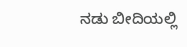ನಡು ಬೀದಿಯಲ್ಲಿ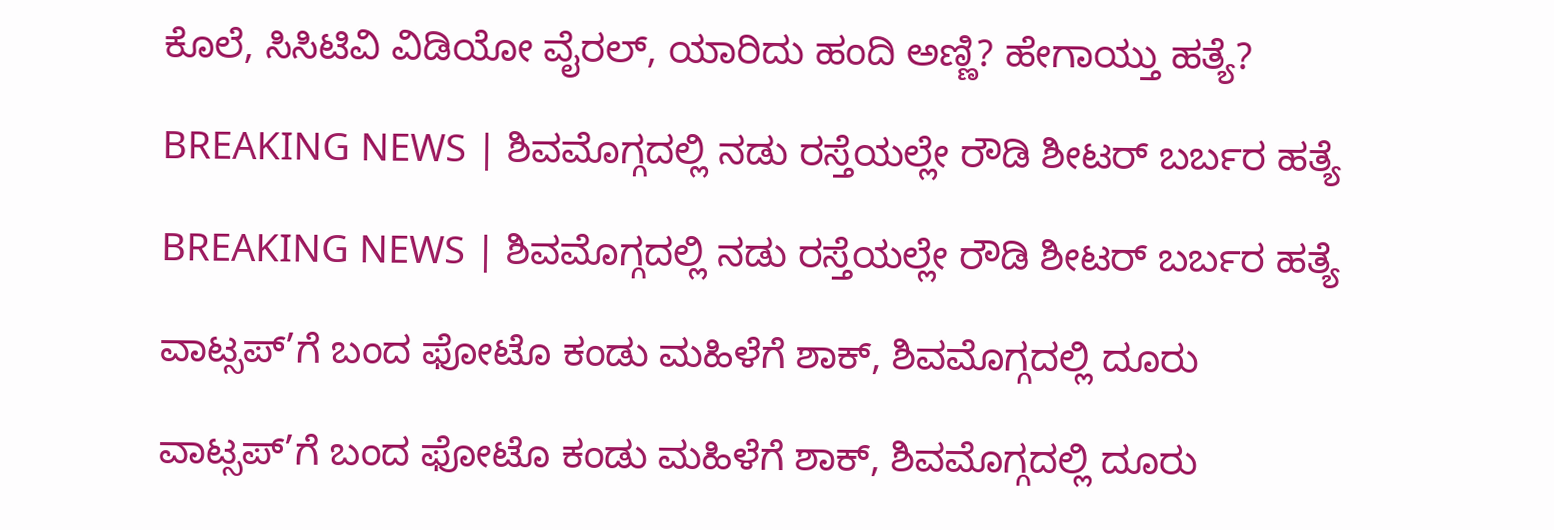ಕೊಲೆ, ಸಿಸಿಟಿವಿ ವಿಡಿಯೋ ವೈರಲ್, ಯಾರಿದು ಹಂದಿ ಅಣ್ಣಿ? ಹೇಗಾಯ್ತು ಹತ್ಯೆ?

BREAKING NEWS | ಶಿವಮೊಗ್ಗದಲ್ಲಿ ನಡು ರಸ್ತೆಯಲ್ಲೇ ರೌಡಿ ಶೀಟರ್ ಬರ್ಬರ ಹತ್ಯೆ

BREAKING NEWS | ಶಿವಮೊಗ್ಗದಲ್ಲಿ ನಡು ರಸ್ತೆಯಲ್ಲೇ ರೌಡಿ ಶೀಟರ್ ಬರ್ಬರ ಹತ್ಯೆ

ವಾಟ್ಸಪ್’ಗೆ ಬಂದ ಫೋಟೊ ಕಂಡು ಮಹಿಳೆಗೆ ಶಾಕ್, ಶಿವಮೊಗ್ಗದಲ್ಲಿ ದೂರು

ವಾಟ್ಸಪ್’ಗೆ ಬಂದ ಫೋಟೊ ಕಂಡು ಮಹಿಳೆಗೆ ಶಾಕ್, ಶಿವಮೊಗ್ಗದಲ್ಲಿ ದೂರು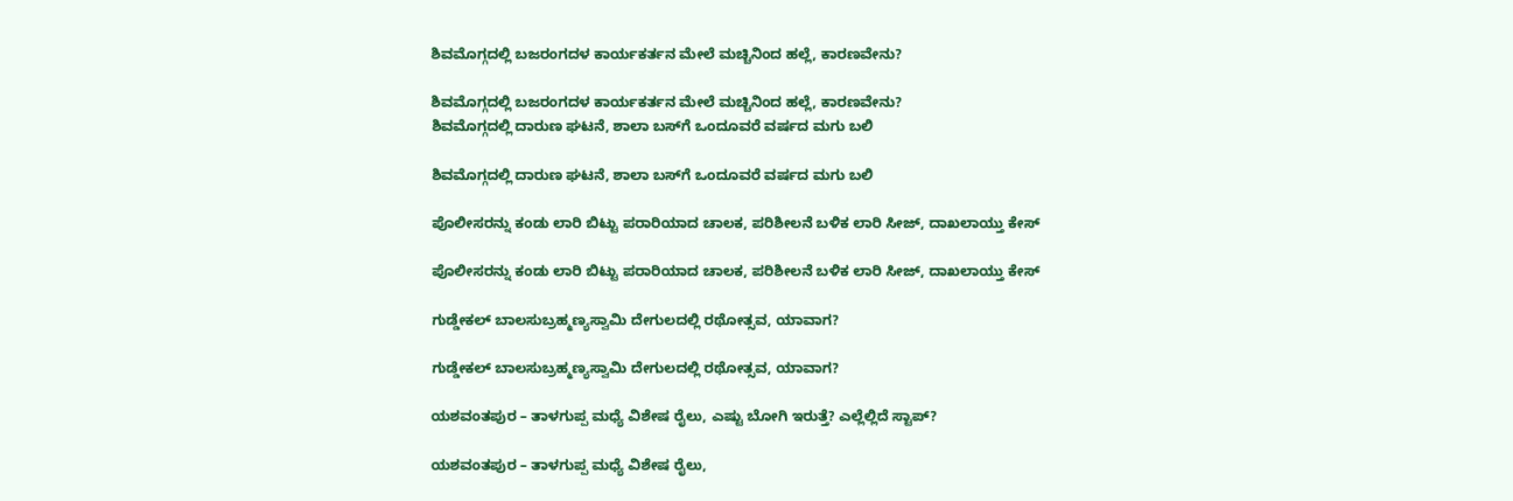ಶಿವಮೊಗ್ಗದಲ್ಲಿ ಬಜರಂಗದಳ ಕಾರ್ಯಕರ್ತನ ಮೇಲೆ ಮಚ್ಚಿನಿಂದ ಹಲ್ಲೆ, ಕಾರಣವೇನು?

ಶಿವಮೊಗ್ಗದಲ್ಲಿ ಬಜರಂಗದಳ ಕಾರ್ಯಕರ್ತನ ಮೇಲೆ ಮಚ್ಚಿನಿಂದ ಹಲ್ಲೆ, ಕಾರಣವೇನು?
ಶಿವಮೊಗ್ಗದಲ್ಲಿ ದಾರುಣ ಘಟನೆ, ಶಾಲಾ ಬಸ್‌ಗೆ ಒಂದೂವರೆ ವರ್ಷದ ಮಗು ಬಲಿ

ಶಿವಮೊಗ್ಗದಲ್ಲಿ ದಾರುಣ ಘಟನೆ, ಶಾಲಾ ಬಸ್‌ಗೆ ಒಂದೂವರೆ ವರ್ಷದ ಮಗು ಬಲಿ

ಪೊಲೀಸರನ್ನು ಕಂಡು ಲಾರಿ ಬಿಟ್ಟು ಪರಾರಿಯಾದ ಚಾಲಕ, ಪರಿಶೀಲನೆ ಬಳಿಕ ಲಾರಿ ಸೀಜ್‌, ದಾಖಲಾಯ್ತು ಕೇಸ್

ಪೊಲೀಸರನ್ನು ಕಂಡು ಲಾರಿ ಬಿಟ್ಟು ಪರಾರಿಯಾದ ಚಾಲಕ, ಪರಿಶೀಲನೆ ಬಳಿಕ ಲಾರಿ ಸೀಜ್‌, ದಾಖಲಾಯ್ತು ಕೇಸ್

ಗುಡ್ಡೇಕಲ್‌ ಬಾಲಸುಬ್ರಹ್ಮಣ್ಯಸ್ವಾಮಿ ದೇಗುಲದಲ್ಲಿ ರಥೋತ್ಸವ, ಯಾವಾಗ?

ಗುಡ್ಡೇಕಲ್‌ ಬಾಲಸುಬ್ರಹ್ಮಣ್ಯಸ್ವಾಮಿ ದೇಗುಲದಲ್ಲಿ ರಥೋತ್ಸವ, ಯಾವಾಗ?

ಯಶವಂತಪುರ – ತಾಳಗುಪ್ಪ ಮಧ್ಯೆ ವಿಶೇಷ ರೈಲು, ಎಷ್ಟು ಬೋಗಿ ಇರುತ್ತೆ? ಎಲ್ಲೆಲ್ಲಿದೆ ಸ್ಟಾಪ್?

ಯಶವಂತಪುರ – ತಾಳಗುಪ್ಪ ಮಧ್ಯೆ ವಿಶೇಷ ರೈಲು,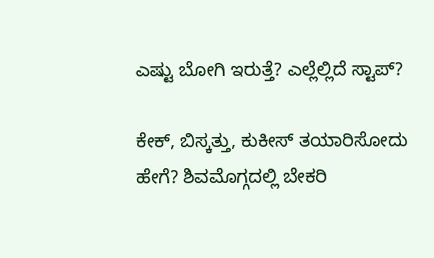ಎಷ್ಟು ಬೋಗಿ ಇರುತ್ತೆ? ಎಲ್ಲೆಲ್ಲಿದೆ ಸ್ಟಾಪ್?

ಕೇಕ್‌, ಬಿಸ್ಕತ್ತು, ಕುಕೀಸ್‌ ತಯಾರಿಸೋದು ಹೇಗೆ? ಶಿವಮೊಗ್ಗದಲ್ಲಿ ಬೇಕರಿ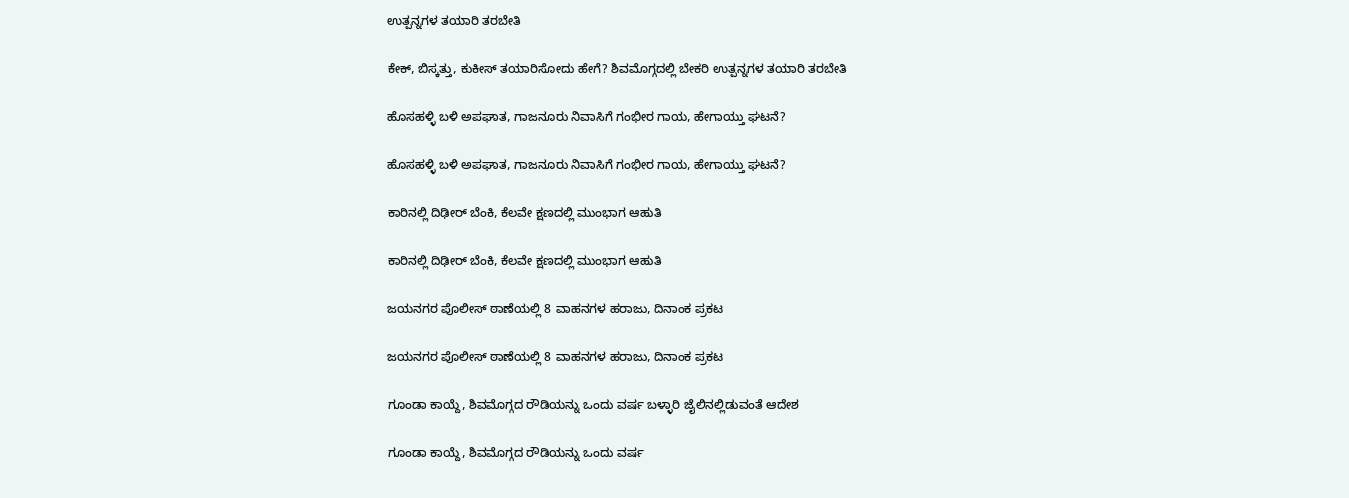ಉತ್ಪನ್ನಗಳ ತಯಾರಿ ತರಬೇತಿ

ಕೇಕ್‌, ಬಿಸ್ಕತ್ತು, ಕುಕೀಸ್‌ ತಯಾರಿಸೋದು ಹೇಗೆ? ಶಿವಮೊಗ್ಗದಲ್ಲಿ ಬೇಕರಿ ಉತ್ಪನ್ನಗಳ ತಯಾರಿ ತರಬೇತಿ

ಹೊಸಹಳ್ಳಿ ಬಳಿ ಅಪಘಾತ, ಗಾಜನೂರು ನಿವಾಸಿಗೆ ಗಂಭೀರ ಗಾಯ, ಹೇಗಾಯ್ತು ಘಟನೆ?

ಹೊಸಹಳ್ಳಿ ಬಳಿ ಅಪಘಾತ, ಗಾಜನೂರು ನಿವಾಸಿಗೆ ಗಂಭೀರ ಗಾಯ, ಹೇಗಾಯ್ತು ಘಟನೆ?

ಕಾರಿನಲ್ಲಿ ದಿಢೀರ್‌ ಬೆಂಕಿ, ಕೆಲವೇ ಕ್ಷಣದಲ್ಲಿ ಮುಂಭಾಗ ಆಹುತಿ

ಕಾರಿನಲ್ಲಿ ದಿಢೀರ್‌ ಬೆಂಕಿ, ಕೆಲವೇ ಕ್ಷಣದಲ್ಲಿ ಮುಂಭಾಗ ಆಹುತಿ

ಜಯನಗರ ಪೊಲೀಸ್‌ ಠಾಣೆಯಲ್ಲಿ 8 ವಾಹನಗಳ ಹರಾಜು, ದಿನಾಂಕ ಪ್ರಕಟ

ಜಯನಗರ ಪೊಲೀಸ್‌ ಠಾಣೆಯಲ್ಲಿ 8 ವಾಹನಗಳ ಹರಾಜು, ದಿನಾಂಕ ಪ್ರಕಟ

ಗೂಂಡಾ ಕಾಯ್ದೆ, ಶಿವಮೊಗ್ಗದ ರೌಡಿಯನ್ನು ಒಂದು ವರ್ಷ ಬಳ್ಳಾರಿ ಜೈಲಿನಲ್ಲಿಡುವಂತೆ ಆದೇಶ

ಗೂಂಡಾ ಕಾಯ್ದೆ, ಶಿವಮೊಗ್ಗದ ರೌಡಿಯನ್ನು ಒಂದು ವರ್ಷ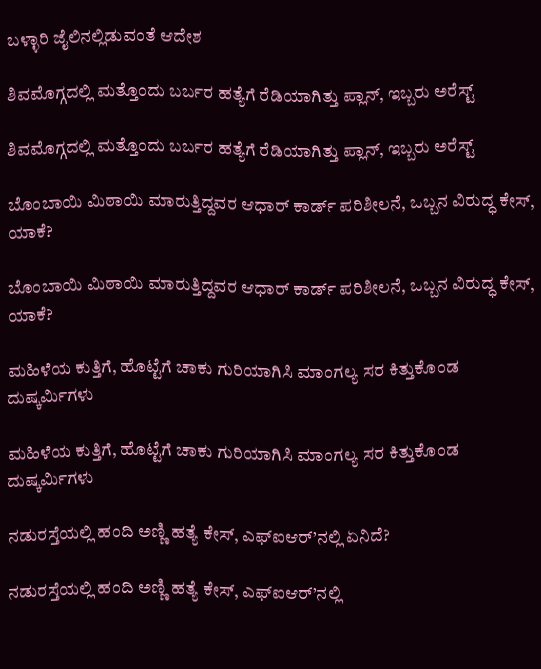ಬಳ್ಳಾರಿ ಜೈಲಿನಲ್ಲಿಡುವಂತೆ ಆದೇಶ

ಶಿವಮೊಗ್ಗದಲ್ಲಿ ಮತ್ತೊಂದು ಬರ್ಬರ ಹತ್ಯೆಗೆ ರೆಡಿಯಾಗಿತ್ತು ಪ್ಲಾನ್, ಇಬ್ಬರು ಅರೆಸ್ಟ್

ಶಿವಮೊಗ್ಗದಲ್ಲಿ ಮತ್ತೊಂದು ಬರ್ಬರ ಹತ್ಯೆಗೆ ರೆಡಿಯಾಗಿತ್ತು ಪ್ಲಾನ್, ಇಬ್ಬರು ಅರೆಸ್ಟ್

ಬೊಂಬಾಯಿ ಮಿಠಾಯಿ ಮಾರುತ್ತಿದ್ದವರ ಆಧಾರ್ ಕಾರ್ಡ್ ಪರಿಶೀಲನೆ, ಒಬ್ಬನ ವಿರುದ್ಧ ಕೇಸ್, ಯಾಕೆ?

ಬೊಂಬಾಯಿ ಮಿಠಾಯಿ ಮಾರುತ್ತಿದ್ದವರ ಆಧಾರ್ ಕಾರ್ಡ್ ಪರಿಶೀಲನೆ, ಒಬ್ಬನ ವಿರುದ್ಧ ಕೇಸ್, ಯಾಕೆ?

ಮಹಿಳೆಯ ಕುತ್ತಿಗೆ, ಹೊಟ್ಟೆಗೆ ಚಾಕು ಗುರಿಯಾಗಿಸಿ ಮಾಂಗಲ್ಯ ಸರ ಕಿತ್ತುಕೊಂಡ ದುಷ್ಕರ್ಮಿಗಳು

ಮಹಿಳೆಯ ಕುತ್ತಿಗೆ, ಹೊಟ್ಟೆಗೆ ಚಾಕು ಗುರಿಯಾಗಿಸಿ ಮಾಂಗಲ್ಯ ಸರ ಕಿತ್ತುಕೊಂಡ ದುಷ್ಕರ್ಮಿಗಳು

ನಡುರಸ್ತೆಯಲ್ಲಿ ಹಂದಿ ಅಣ್ಣಿ ಹತ್ಯೆ ಕೇಸ್, ಎಫ್ಐಆರ್’ನಲ್ಲಿ ಏನಿದೆ?

ನಡುರಸ್ತೆಯಲ್ಲಿ ಹಂದಿ ಅಣ್ಣಿ ಹತ್ಯೆ ಕೇಸ್, ಎಫ್ಐಆರ್’ನಲ್ಲಿ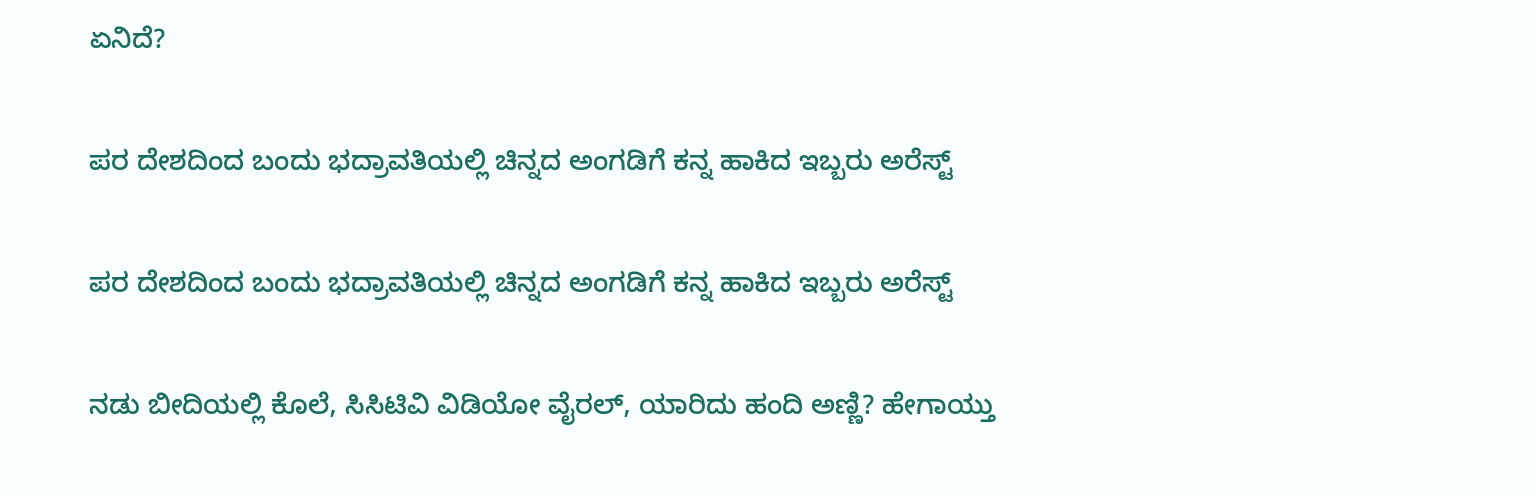ಏನಿದೆ?

ಪರ ದೇಶದಿಂದ ಬಂದು ಭದ್ರಾವತಿಯಲ್ಲಿ ಚಿನ್ನದ ಅಂಗಡಿಗೆ ಕನ್ನ ಹಾಕಿದ ಇಬ್ಬರು ಅರೆಸ್ಟ್

ಪರ ದೇಶದಿಂದ ಬಂದು ಭದ್ರಾವತಿಯಲ್ಲಿ ಚಿನ್ನದ ಅಂಗಡಿಗೆ ಕನ್ನ ಹಾಕಿದ ಇಬ್ಬರು ಅರೆಸ್ಟ್

ನಡು ಬೀದಿಯಲ್ಲಿ ಕೊಲೆ, ಸಿಸಿಟಿವಿ ವಿಡಿಯೋ ವೈರಲ್, ಯಾರಿದು ಹಂದಿ ಅಣ್ಣಿ? ಹೇಗಾಯ್ತು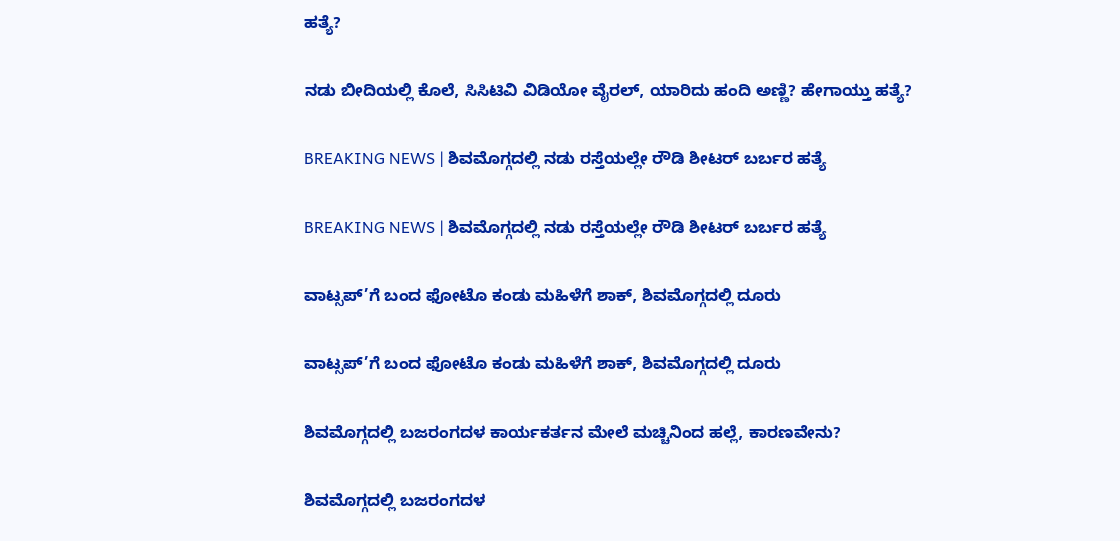ಹತ್ಯೆ?

ನಡು ಬೀದಿಯಲ್ಲಿ ಕೊಲೆ, ಸಿಸಿಟಿವಿ ವಿಡಿಯೋ ವೈರಲ್, ಯಾರಿದು ಹಂದಿ ಅಣ್ಣಿ? ಹೇಗಾಯ್ತು ಹತ್ಯೆ?

BREAKING NEWS | ಶಿವಮೊಗ್ಗದಲ್ಲಿ ನಡು ರಸ್ತೆಯಲ್ಲೇ ರೌಡಿ ಶೀಟರ್ ಬರ್ಬರ ಹತ್ಯೆ

BREAKING NEWS | ಶಿವಮೊಗ್ಗದಲ್ಲಿ ನಡು ರಸ್ತೆಯಲ್ಲೇ ರೌಡಿ ಶೀಟರ್ ಬರ್ಬರ ಹತ್ಯೆ

ವಾಟ್ಸಪ್’ಗೆ ಬಂದ ಫೋಟೊ ಕಂಡು ಮಹಿಳೆಗೆ ಶಾಕ್, ಶಿವಮೊಗ್ಗದಲ್ಲಿ ದೂರು

ವಾಟ್ಸಪ್’ಗೆ ಬಂದ ಫೋಟೊ ಕಂಡು ಮಹಿಳೆಗೆ ಶಾಕ್, ಶಿವಮೊಗ್ಗದಲ್ಲಿ ದೂರು

ಶಿವಮೊಗ್ಗದಲ್ಲಿ ಬಜರಂಗದಳ ಕಾರ್ಯಕರ್ತನ ಮೇಲೆ ಮಚ್ಚಿನಿಂದ ಹಲ್ಲೆ, ಕಾರಣವೇನು?

ಶಿವಮೊಗ್ಗದಲ್ಲಿ ಬಜರಂಗದಳ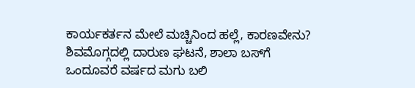ಕಾರ್ಯಕರ್ತನ ಮೇಲೆ ಮಚ್ಚಿನಿಂದ ಹಲ್ಲೆ, ಕಾರಣವೇನು?
ಶಿವಮೊಗ್ಗದಲ್ಲಿ ದಾರುಣ ಘಟನೆ, ಶಾಲಾ ಬಸ್‌ಗೆ ಒಂದೂವರೆ ವರ್ಷದ ಮಗು ಬಲಿ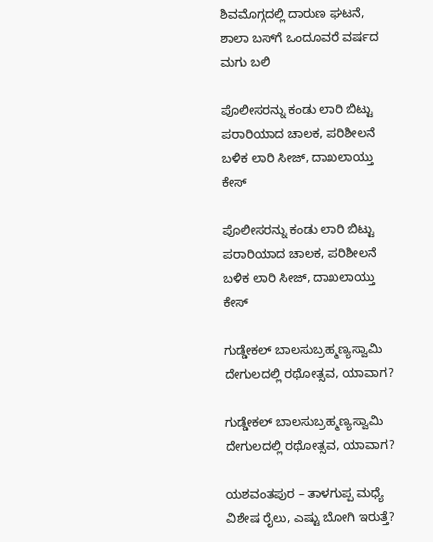ಶಿವಮೊಗ್ಗದಲ್ಲಿ ದಾರುಣ ಘಟನೆ, ಶಾಲಾ ಬಸ್‌ಗೆ ಒಂದೂವರೆ ವರ್ಷದ ಮಗು ಬಲಿ

ಪೊಲೀಸರನ್ನು ಕಂಡು ಲಾರಿ ಬಿಟ್ಟು ಪರಾರಿಯಾದ ಚಾಲಕ, ಪರಿಶೀಲನೆ ಬಳಿಕ ಲಾರಿ ಸೀಜ್‌, ದಾಖಲಾಯ್ತು ಕೇಸ್

ಪೊಲೀಸರನ್ನು ಕಂಡು ಲಾರಿ ಬಿಟ್ಟು ಪರಾರಿಯಾದ ಚಾಲಕ, ಪರಿಶೀಲನೆ ಬಳಿಕ ಲಾರಿ ಸೀಜ್‌, ದಾಖಲಾಯ್ತು ಕೇಸ್

ಗುಡ್ಡೇಕಲ್‌ ಬಾಲಸುಬ್ರಹ್ಮಣ್ಯಸ್ವಾಮಿ ದೇಗುಲದಲ್ಲಿ ರಥೋತ್ಸವ, ಯಾವಾಗ?

ಗುಡ್ಡೇಕಲ್‌ ಬಾಲಸುಬ್ರಹ್ಮಣ್ಯಸ್ವಾಮಿ ದೇಗುಲದಲ್ಲಿ ರಥೋತ್ಸವ, ಯಾವಾಗ?

ಯಶವಂತಪುರ – ತಾಳಗುಪ್ಪ ಮಧ್ಯೆ ವಿಶೇಷ ರೈಲು, ಎಷ್ಟು ಬೋಗಿ ಇರುತ್ತೆ?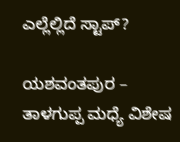ಎಲ್ಲೆಲ್ಲಿದೆ ಸ್ಟಾಪ್?

ಯಶವಂತಪುರ – ತಾಳಗುಪ್ಪ ಮಧ್ಯೆ ವಿಶೇಷ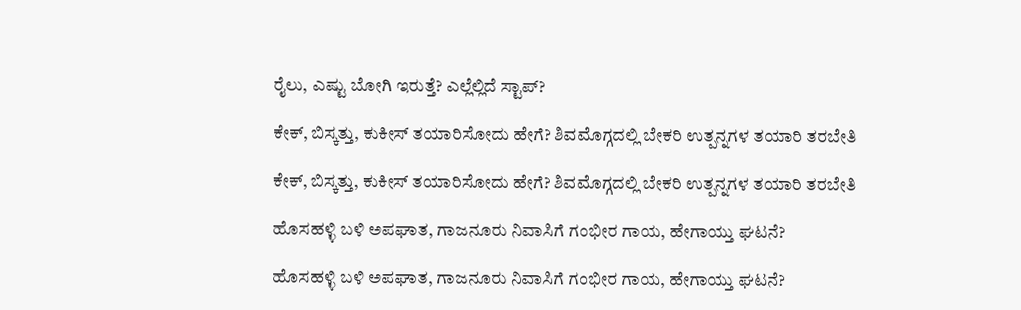ರೈಲು, ಎಷ್ಟು ಬೋಗಿ ಇರುತ್ತೆ? ಎಲ್ಲೆಲ್ಲಿದೆ ಸ್ಟಾಪ್?

ಕೇಕ್‌, ಬಿಸ್ಕತ್ತು, ಕುಕೀಸ್‌ ತಯಾರಿಸೋದು ಹೇಗೆ? ಶಿವಮೊಗ್ಗದಲ್ಲಿ ಬೇಕರಿ ಉತ್ಪನ್ನಗಳ ತಯಾರಿ ತರಬೇತಿ

ಕೇಕ್‌, ಬಿಸ್ಕತ್ತು, ಕುಕೀಸ್‌ ತಯಾರಿಸೋದು ಹೇಗೆ? ಶಿವಮೊಗ್ಗದಲ್ಲಿ ಬೇಕರಿ ಉತ್ಪನ್ನಗಳ ತಯಾರಿ ತರಬೇತಿ

ಹೊಸಹಳ್ಳಿ ಬಳಿ ಅಪಘಾತ, ಗಾಜನೂರು ನಿವಾಸಿಗೆ ಗಂಭೀರ ಗಾಯ, ಹೇಗಾಯ್ತು ಘಟನೆ?

ಹೊಸಹಳ್ಳಿ ಬಳಿ ಅಪಘಾತ, ಗಾಜನೂರು ನಿವಾಸಿಗೆ ಗಂಭೀರ ಗಾಯ, ಹೇಗಾಯ್ತು ಘಟನೆ?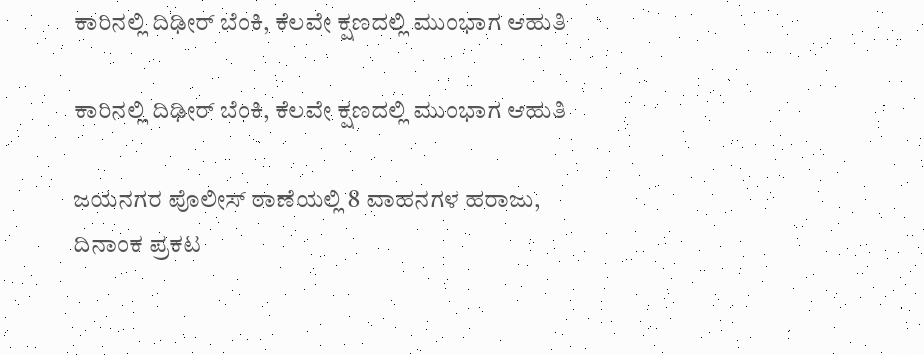ಕಾರಿನಲ್ಲಿ ದಿಢೀರ್‌ ಬೆಂಕಿ, ಕೆಲವೇ ಕ್ಷಣದಲ್ಲಿ ಮುಂಭಾಗ ಆಹುತಿ

ಕಾರಿನಲ್ಲಿ ದಿಢೀರ್‌ ಬೆಂಕಿ, ಕೆಲವೇ ಕ್ಷಣದಲ್ಲಿ ಮುಂಭಾಗ ಆಹುತಿ

ಜಯನಗರ ಪೊಲೀಸ್‌ ಠಾಣೆಯಲ್ಲಿ 8 ವಾಹನಗಳ ಹರಾಜು, ದಿನಾಂಕ ಪ್ರಕಟ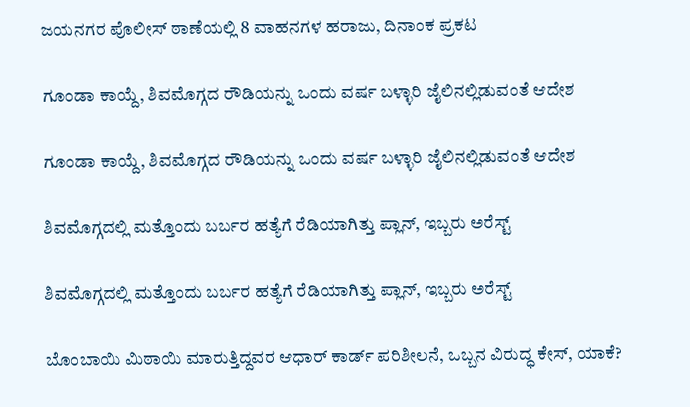ಜಯನಗರ ಪೊಲೀಸ್‌ ಠಾಣೆಯಲ್ಲಿ 8 ವಾಹನಗಳ ಹರಾಜು, ದಿನಾಂಕ ಪ್ರಕಟ

ಗೂಂಡಾ ಕಾಯ್ದೆ, ಶಿವಮೊಗ್ಗದ ರೌಡಿಯನ್ನು ಒಂದು ವರ್ಷ ಬಳ್ಳಾರಿ ಜೈಲಿನಲ್ಲಿಡುವಂತೆ ಆದೇಶ

ಗೂಂಡಾ ಕಾಯ್ದೆ, ಶಿವಮೊಗ್ಗದ ರೌಡಿಯನ್ನು ಒಂದು ವರ್ಷ ಬಳ್ಳಾರಿ ಜೈಲಿನಲ್ಲಿಡುವಂತೆ ಆದೇಶ

ಶಿವಮೊಗ್ಗದಲ್ಲಿ ಮತ್ತೊಂದು ಬರ್ಬರ ಹತ್ಯೆಗೆ ರೆಡಿಯಾಗಿತ್ತು ಪ್ಲಾನ್, ಇಬ್ಬರು ಅರೆಸ್ಟ್

ಶಿವಮೊಗ್ಗದಲ್ಲಿ ಮತ್ತೊಂದು ಬರ್ಬರ ಹತ್ಯೆಗೆ ರೆಡಿಯಾಗಿತ್ತು ಪ್ಲಾನ್, ಇಬ್ಬರು ಅರೆಸ್ಟ್

ಬೊಂಬಾಯಿ ಮಿಠಾಯಿ ಮಾರುತ್ತಿದ್ದವರ ಆಧಾರ್ ಕಾರ್ಡ್ ಪರಿಶೀಲನೆ, ಒಬ್ಬನ ವಿರುದ್ಧ ಕೇಸ್, ಯಾಕೆ?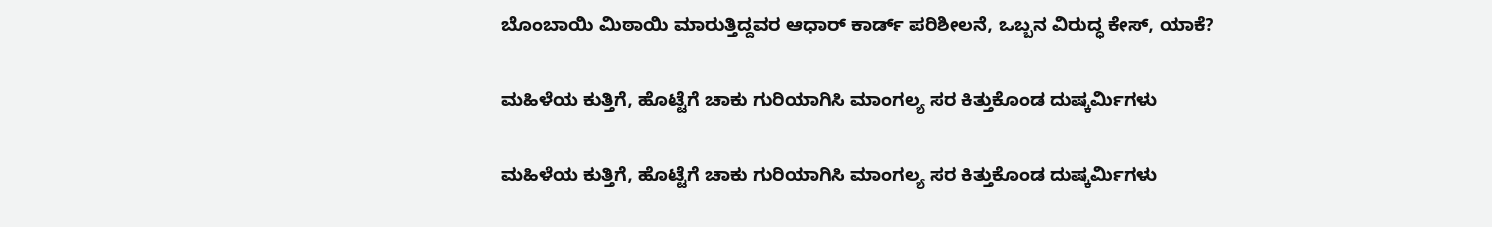ಬೊಂಬಾಯಿ ಮಿಠಾಯಿ ಮಾರುತ್ತಿದ್ದವರ ಆಧಾರ್ ಕಾರ್ಡ್ ಪರಿಶೀಲನೆ, ಒಬ್ಬನ ವಿರುದ್ಧ ಕೇಸ್, ಯಾಕೆ?

ಮಹಿಳೆಯ ಕುತ್ತಿಗೆ, ಹೊಟ್ಟೆಗೆ ಚಾಕು ಗುರಿಯಾಗಿಸಿ ಮಾಂಗಲ್ಯ ಸರ ಕಿತ್ತುಕೊಂಡ ದುಷ್ಕರ್ಮಿಗಳು

ಮಹಿಳೆಯ ಕುತ್ತಿಗೆ, ಹೊಟ್ಟೆಗೆ ಚಾಕು ಗುರಿಯಾಗಿಸಿ ಮಾಂಗಲ್ಯ ಸರ ಕಿತ್ತುಕೊಂಡ ದುಷ್ಕರ್ಮಿಗಳು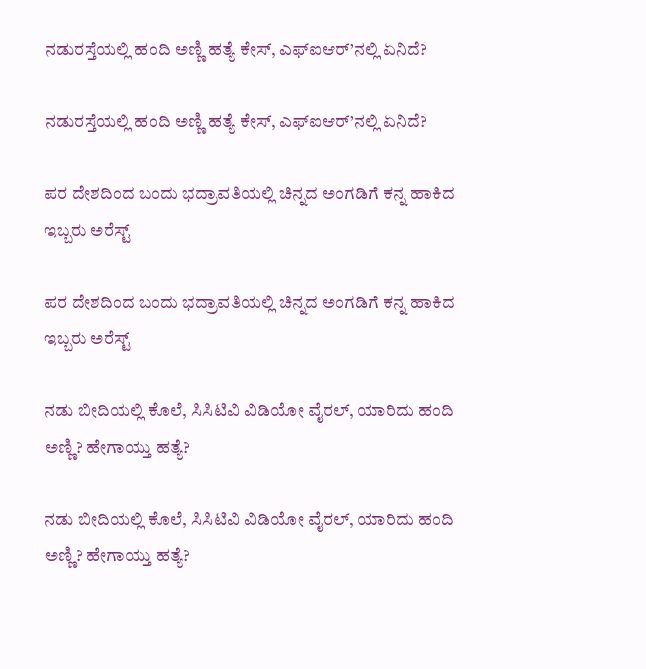ನಡುರಸ್ತೆಯಲ್ಲಿ ಹಂದಿ ಅಣ್ಣಿ ಹತ್ಯೆ ಕೇಸ್, ಎಫ್ಐಆರ್’ನಲ್ಲಿ ಏನಿದೆ?

ನಡುರಸ್ತೆಯಲ್ಲಿ ಹಂದಿ ಅಣ್ಣಿ ಹತ್ಯೆ ಕೇಸ್, ಎಫ್ಐಆರ್’ನಲ್ಲಿ ಏನಿದೆ?

ಪರ ದೇಶದಿಂದ ಬಂದು ಭದ್ರಾವತಿಯಲ್ಲಿ ಚಿನ್ನದ ಅಂಗಡಿಗೆ ಕನ್ನ ಹಾಕಿದ ಇಬ್ಬರು ಅರೆಸ್ಟ್

ಪರ ದೇಶದಿಂದ ಬಂದು ಭದ್ರಾವತಿಯಲ್ಲಿ ಚಿನ್ನದ ಅಂಗಡಿಗೆ ಕನ್ನ ಹಾಕಿದ ಇಬ್ಬರು ಅರೆಸ್ಟ್

ನಡು ಬೀದಿಯಲ್ಲಿ ಕೊಲೆ, ಸಿಸಿಟಿವಿ ವಿಡಿಯೋ ವೈರಲ್, ಯಾರಿದು ಹಂದಿ ಅಣ್ಣಿ? ಹೇಗಾಯ್ತು ಹತ್ಯೆ?

ನಡು ಬೀದಿಯಲ್ಲಿ ಕೊಲೆ, ಸಿಸಿಟಿವಿ ವಿಡಿಯೋ ವೈರಲ್, ಯಾರಿದು ಹಂದಿ ಅಣ್ಣಿ? ಹೇಗಾಯ್ತು ಹತ್ಯೆ?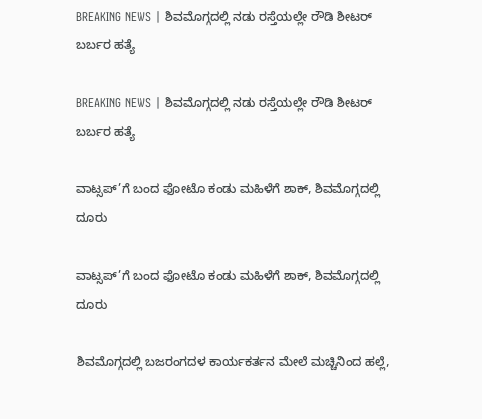BREAKING NEWS | ಶಿವಮೊಗ್ಗದಲ್ಲಿ ನಡು ರಸ್ತೆಯಲ್ಲೇ ರೌಡಿ ಶೀಟರ್ ಬರ್ಬರ ಹತ್ಯೆ

BREAKING NEWS | ಶಿವಮೊಗ್ಗದಲ್ಲಿ ನಡು ರಸ್ತೆಯಲ್ಲೇ ರೌಡಿ ಶೀಟರ್ ಬರ್ಬರ ಹತ್ಯೆ

ವಾಟ್ಸಪ್’ಗೆ ಬಂದ ಫೋಟೊ ಕಂಡು ಮಹಿಳೆಗೆ ಶಾಕ್, ಶಿವಮೊಗ್ಗದಲ್ಲಿ ದೂರು

ವಾಟ್ಸಪ್’ಗೆ ಬಂದ ಫೋಟೊ ಕಂಡು ಮಹಿಳೆಗೆ ಶಾಕ್, ಶಿವಮೊಗ್ಗದಲ್ಲಿ ದೂರು

ಶಿವಮೊಗ್ಗದಲ್ಲಿ ಬಜರಂಗದಳ ಕಾರ್ಯಕರ್ತನ ಮೇಲೆ ಮಚ್ಚಿನಿಂದ ಹಲ್ಲೆ,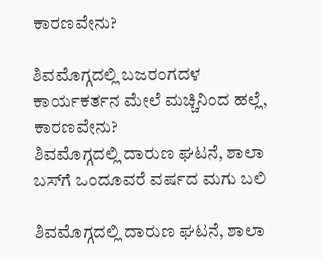ಕಾರಣವೇನು?

ಶಿವಮೊಗ್ಗದಲ್ಲಿ ಬಜರಂಗದಳ ಕಾರ್ಯಕರ್ತನ ಮೇಲೆ ಮಚ್ಚಿನಿಂದ ಹಲ್ಲೆ, ಕಾರಣವೇನು?
ಶಿವಮೊಗ್ಗದಲ್ಲಿ ದಾರುಣ ಘಟನೆ, ಶಾಲಾ ಬಸ್‌ಗೆ ಒಂದೂವರೆ ವರ್ಷದ ಮಗು ಬಲಿ

ಶಿವಮೊಗ್ಗದಲ್ಲಿ ದಾರುಣ ಘಟನೆ, ಶಾಲಾ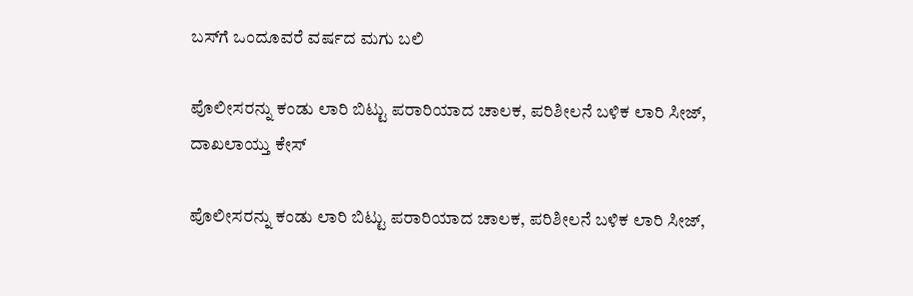ಬಸ್‌ಗೆ ಒಂದೂವರೆ ವರ್ಷದ ಮಗು ಬಲಿ

ಪೊಲೀಸರನ್ನು ಕಂಡು ಲಾರಿ ಬಿಟ್ಟು ಪರಾರಿಯಾದ ಚಾಲಕ, ಪರಿಶೀಲನೆ ಬಳಿಕ ಲಾರಿ ಸೀಜ್‌, ದಾಖಲಾಯ್ತು ಕೇಸ್

ಪೊಲೀಸರನ್ನು ಕಂಡು ಲಾರಿ ಬಿಟ್ಟು ಪರಾರಿಯಾದ ಚಾಲಕ, ಪರಿಶೀಲನೆ ಬಳಿಕ ಲಾರಿ ಸೀಜ್‌,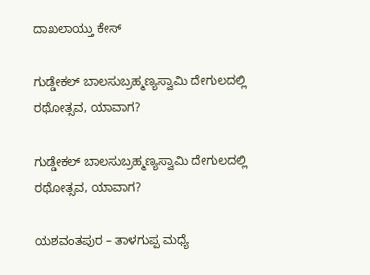ದಾಖಲಾಯ್ತು ಕೇಸ್

ಗುಡ್ಡೇಕಲ್‌ ಬಾಲಸುಬ್ರಹ್ಮಣ್ಯಸ್ವಾಮಿ ದೇಗುಲದಲ್ಲಿ ರಥೋತ್ಸವ, ಯಾವಾಗ?

ಗುಡ್ಡೇಕಲ್‌ ಬಾಲಸುಬ್ರಹ್ಮಣ್ಯಸ್ವಾಮಿ ದೇಗುಲದಲ್ಲಿ ರಥೋತ್ಸವ, ಯಾವಾಗ?

ಯಶವಂತಪುರ – ತಾಳಗುಪ್ಪ ಮಧ್ಯೆ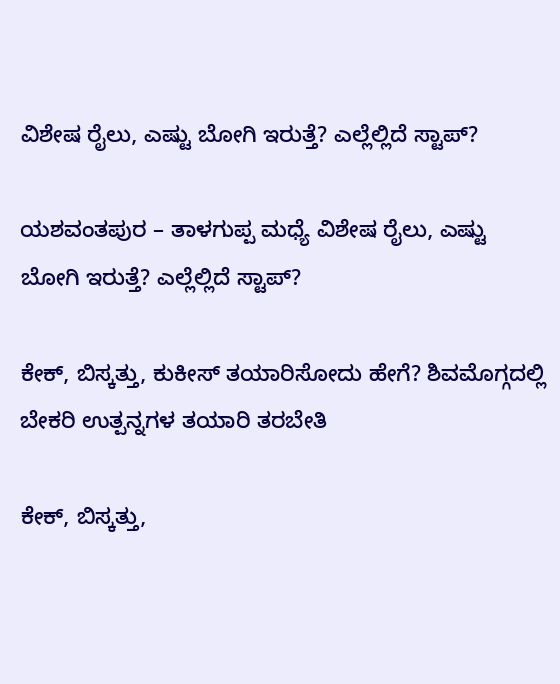ವಿಶೇಷ ರೈಲು, ಎಷ್ಟು ಬೋಗಿ ಇರುತ್ತೆ? ಎಲ್ಲೆಲ್ಲಿದೆ ಸ್ಟಾಪ್?

ಯಶವಂತಪುರ – ತಾಳಗುಪ್ಪ ಮಧ್ಯೆ ವಿಶೇಷ ರೈಲು, ಎಷ್ಟು ಬೋಗಿ ಇರುತ್ತೆ? ಎಲ್ಲೆಲ್ಲಿದೆ ಸ್ಟಾಪ್?

ಕೇಕ್‌, ಬಿಸ್ಕತ್ತು, ಕುಕೀಸ್‌ ತಯಾರಿಸೋದು ಹೇಗೆ? ಶಿವಮೊಗ್ಗದಲ್ಲಿ ಬೇಕರಿ ಉತ್ಪನ್ನಗಳ ತಯಾರಿ ತರಬೇತಿ

ಕೇಕ್‌, ಬಿಸ್ಕತ್ತು,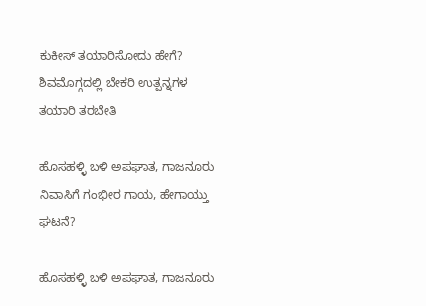ಕುಕೀಸ್‌ ತಯಾರಿಸೋದು ಹೇಗೆ? ಶಿವಮೊಗ್ಗದಲ್ಲಿ ಬೇಕರಿ ಉತ್ಪನ್ನಗಳ ತಯಾರಿ ತರಬೇತಿ

ಹೊಸಹಳ್ಳಿ ಬಳಿ ಅಪಘಾತ, ಗಾಜನೂರು ನಿವಾಸಿಗೆ ಗಂಭೀರ ಗಾಯ, ಹೇಗಾಯ್ತು ಘಟನೆ?

ಹೊಸಹಳ್ಳಿ ಬಳಿ ಅಪಘಾತ, ಗಾಜನೂರು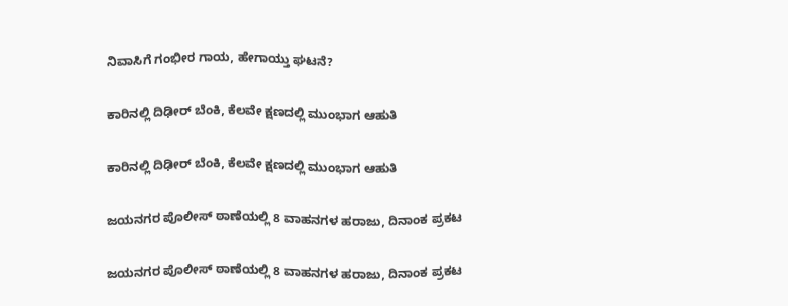ನಿವಾಸಿಗೆ ಗಂಭೀರ ಗಾಯ, ಹೇಗಾಯ್ತು ಘಟನೆ?

ಕಾರಿನಲ್ಲಿ ದಿಢೀರ್‌ ಬೆಂಕಿ, ಕೆಲವೇ ಕ್ಷಣದಲ್ಲಿ ಮುಂಭಾಗ ಆಹುತಿ

ಕಾರಿನಲ್ಲಿ ದಿಢೀರ್‌ ಬೆಂಕಿ, ಕೆಲವೇ ಕ್ಷಣದಲ್ಲಿ ಮುಂಭಾಗ ಆಹುತಿ

ಜಯನಗರ ಪೊಲೀಸ್‌ ಠಾಣೆಯಲ್ಲಿ 8 ವಾಹನಗಳ ಹರಾಜು, ದಿನಾಂಕ ಪ್ರಕಟ

ಜಯನಗರ ಪೊಲೀಸ್‌ ಠಾಣೆಯಲ್ಲಿ 8 ವಾಹನಗಳ ಹರಾಜು, ದಿನಾಂಕ ಪ್ರಕಟ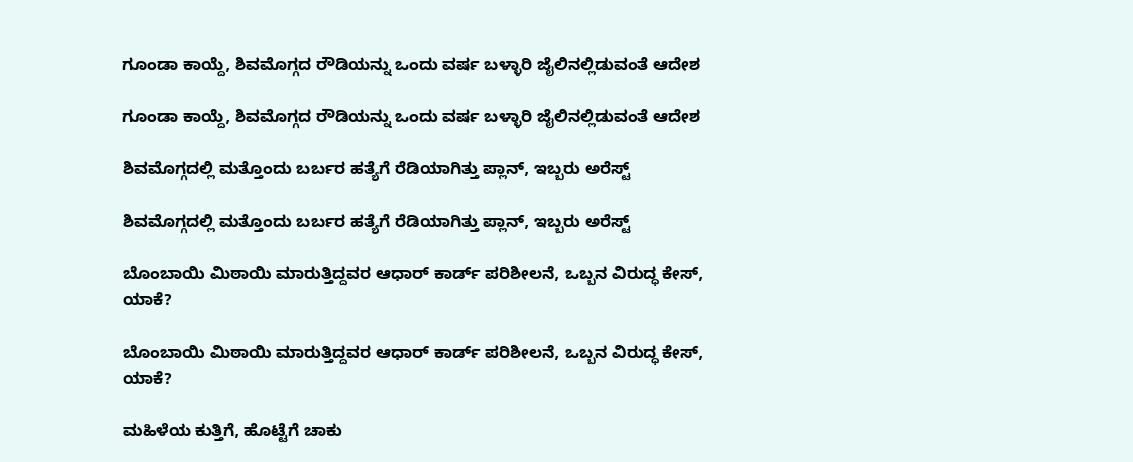ಗೂಂಡಾ ಕಾಯ್ದೆ, ಶಿವಮೊಗ್ಗದ ರೌಡಿಯನ್ನು ಒಂದು ವರ್ಷ ಬಳ್ಳಾರಿ ಜೈಲಿನಲ್ಲಿಡುವಂತೆ ಆದೇಶ

ಗೂಂಡಾ ಕಾಯ್ದೆ, ಶಿವಮೊಗ್ಗದ ರೌಡಿಯನ್ನು ಒಂದು ವರ್ಷ ಬಳ್ಳಾರಿ ಜೈಲಿನಲ್ಲಿಡುವಂತೆ ಆದೇಶ

ಶಿವಮೊಗ್ಗದಲ್ಲಿ ಮತ್ತೊಂದು ಬರ್ಬರ ಹತ್ಯೆಗೆ ರೆಡಿಯಾಗಿತ್ತು ಪ್ಲಾನ್, ಇಬ್ಬರು ಅರೆಸ್ಟ್

ಶಿವಮೊಗ್ಗದಲ್ಲಿ ಮತ್ತೊಂದು ಬರ್ಬರ ಹತ್ಯೆಗೆ ರೆಡಿಯಾಗಿತ್ತು ಪ್ಲಾನ್, ಇಬ್ಬರು ಅರೆಸ್ಟ್

ಬೊಂಬಾಯಿ ಮಿಠಾಯಿ ಮಾರುತ್ತಿದ್ದವರ ಆಧಾರ್ ಕಾರ್ಡ್ ಪರಿಶೀಲನೆ, ಒಬ್ಬನ ವಿರುದ್ಧ ಕೇಸ್, ಯಾಕೆ?

ಬೊಂಬಾಯಿ ಮಿಠಾಯಿ ಮಾರುತ್ತಿದ್ದವರ ಆಧಾರ್ ಕಾರ್ಡ್ ಪರಿಶೀಲನೆ, ಒಬ್ಬನ ವಿರುದ್ಧ ಕೇಸ್, ಯಾಕೆ?

ಮಹಿಳೆಯ ಕುತ್ತಿಗೆ, ಹೊಟ್ಟೆಗೆ ಚಾಕು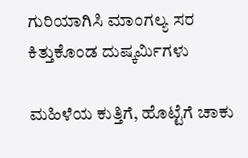ಗುರಿಯಾಗಿಸಿ ಮಾಂಗಲ್ಯ ಸರ ಕಿತ್ತುಕೊಂಡ ದುಷ್ಕರ್ಮಿಗಳು

ಮಹಿಳೆಯ ಕುತ್ತಿಗೆ, ಹೊಟ್ಟೆಗೆ ಚಾಕು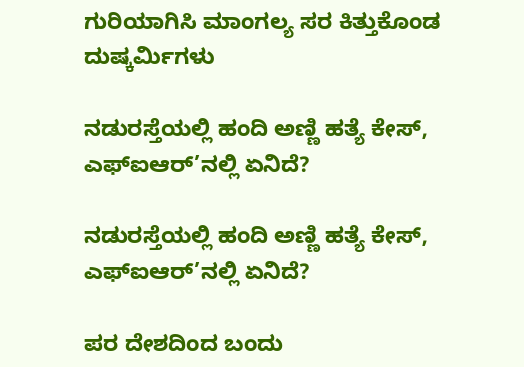ಗುರಿಯಾಗಿಸಿ ಮಾಂಗಲ್ಯ ಸರ ಕಿತ್ತುಕೊಂಡ ದುಷ್ಕರ್ಮಿಗಳು

ನಡುರಸ್ತೆಯಲ್ಲಿ ಹಂದಿ ಅಣ್ಣಿ ಹತ್ಯೆ ಕೇಸ್, ಎಫ್ಐಆರ್’ನಲ್ಲಿ ಏನಿದೆ?

ನಡುರಸ್ತೆಯಲ್ಲಿ ಹಂದಿ ಅಣ್ಣಿ ಹತ್ಯೆ ಕೇಸ್, ಎಫ್ಐಆರ್’ನಲ್ಲಿ ಏನಿದೆ?

ಪರ ದೇಶದಿಂದ ಬಂದು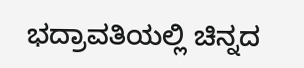ಭದ್ರಾವತಿಯಲ್ಲಿ ಚಿನ್ನದ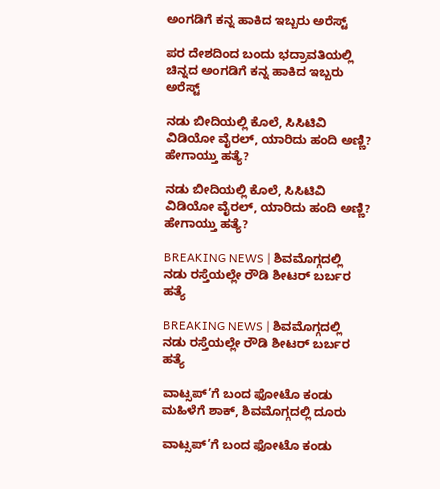ಅಂಗಡಿಗೆ ಕನ್ನ ಹಾಕಿದ ಇಬ್ಬರು ಅರೆಸ್ಟ್

ಪರ ದೇಶದಿಂದ ಬಂದು ಭದ್ರಾವತಿಯಲ್ಲಿ ಚಿನ್ನದ ಅಂಗಡಿಗೆ ಕನ್ನ ಹಾಕಿದ ಇಬ್ಬರು ಅರೆಸ್ಟ್

ನಡು ಬೀದಿಯಲ್ಲಿ ಕೊಲೆ, ಸಿಸಿಟಿವಿ ವಿಡಿಯೋ ವೈರಲ್, ಯಾರಿದು ಹಂದಿ ಅಣ್ಣಿ? ಹೇಗಾಯ್ತು ಹತ್ಯೆ?

ನಡು ಬೀದಿಯಲ್ಲಿ ಕೊಲೆ, ಸಿಸಿಟಿವಿ ವಿಡಿಯೋ ವೈರಲ್, ಯಾರಿದು ಹಂದಿ ಅಣ್ಣಿ? ಹೇಗಾಯ್ತು ಹತ್ಯೆ?

BREAKING NEWS | ಶಿವಮೊಗ್ಗದಲ್ಲಿ ನಡು ರಸ್ತೆಯಲ್ಲೇ ರೌಡಿ ಶೀಟರ್ ಬರ್ಬರ ಹತ್ಯೆ

BREAKING NEWS | ಶಿವಮೊಗ್ಗದಲ್ಲಿ ನಡು ರಸ್ತೆಯಲ್ಲೇ ರೌಡಿ ಶೀಟರ್ ಬರ್ಬರ ಹತ್ಯೆ

ವಾಟ್ಸಪ್’ಗೆ ಬಂದ ಫೋಟೊ ಕಂಡು ಮಹಿಳೆಗೆ ಶಾಕ್, ಶಿವಮೊಗ್ಗದಲ್ಲಿ ದೂರು

ವಾಟ್ಸಪ್’ಗೆ ಬಂದ ಫೋಟೊ ಕಂಡು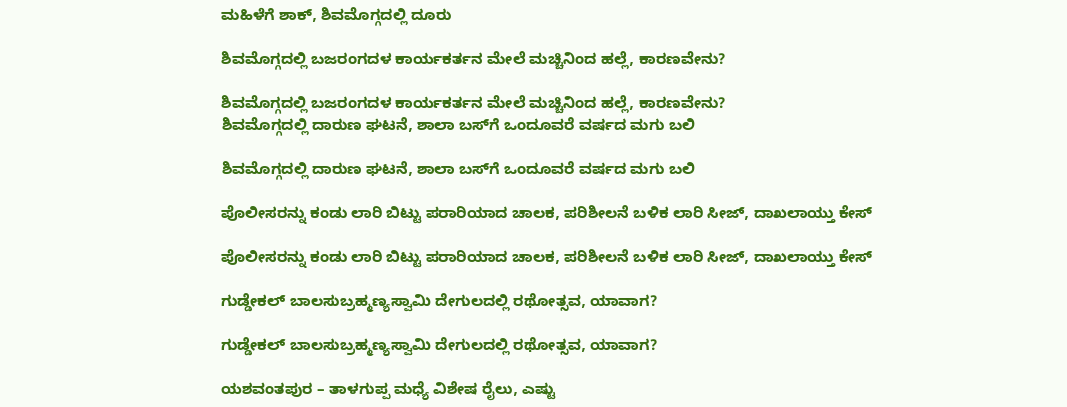ಮಹಿಳೆಗೆ ಶಾಕ್, ಶಿವಮೊಗ್ಗದಲ್ಲಿ ದೂರು

ಶಿವಮೊಗ್ಗದಲ್ಲಿ ಬಜರಂಗದಳ ಕಾರ್ಯಕರ್ತನ ಮೇಲೆ ಮಚ್ಚಿನಿಂದ ಹಲ್ಲೆ, ಕಾರಣವೇನು?

ಶಿವಮೊಗ್ಗದಲ್ಲಿ ಬಜರಂಗದಳ ಕಾರ್ಯಕರ್ತನ ಮೇಲೆ ಮಚ್ಚಿನಿಂದ ಹಲ್ಲೆ, ಕಾರಣವೇನು?
ಶಿವಮೊಗ್ಗದಲ್ಲಿ ದಾರುಣ ಘಟನೆ, ಶಾಲಾ ಬಸ್‌ಗೆ ಒಂದೂವರೆ ವರ್ಷದ ಮಗು ಬಲಿ

ಶಿವಮೊಗ್ಗದಲ್ಲಿ ದಾರುಣ ಘಟನೆ, ಶಾಲಾ ಬಸ್‌ಗೆ ಒಂದೂವರೆ ವರ್ಷದ ಮಗು ಬಲಿ

ಪೊಲೀಸರನ್ನು ಕಂಡು ಲಾರಿ ಬಿಟ್ಟು ಪರಾರಿಯಾದ ಚಾಲಕ, ಪರಿಶೀಲನೆ ಬಳಿಕ ಲಾರಿ ಸೀಜ್‌, ದಾಖಲಾಯ್ತು ಕೇಸ್

ಪೊಲೀಸರನ್ನು ಕಂಡು ಲಾರಿ ಬಿಟ್ಟು ಪರಾರಿಯಾದ ಚಾಲಕ, ಪರಿಶೀಲನೆ ಬಳಿಕ ಲಾರಿ ಸೀಜ್‌, ದಾಖಲಾಯ್ತು ಕೇಸ್

ಗುಡ್ಡೇಕಲ್‌ ಬಾಲಸುಬ್ರಹ್ಮಣ್ಯಸ್ವಾಮಿ ದೇಗುಲದಲ್ಲಿ ರಥೋತ್ಸವ, ಯಾವಾಗ?

ಗುಡ್ಡೇಕಲ್‌ ಬಾಲಸುಬ್ರಹ್ಮಣ್ಯಸ್ವಾಮಿ ದೇಗುಲದಲ್ಲಿ ರಥೋತ್ಸವ, ಯಾವಾಗ?

ಯಶವಂತಪುರ – ತಾಳಗುಪ್ಪ ಮಧ್ಯೆ ವಿಶೇಷ ರೈಲು, ಎಷ್ಟು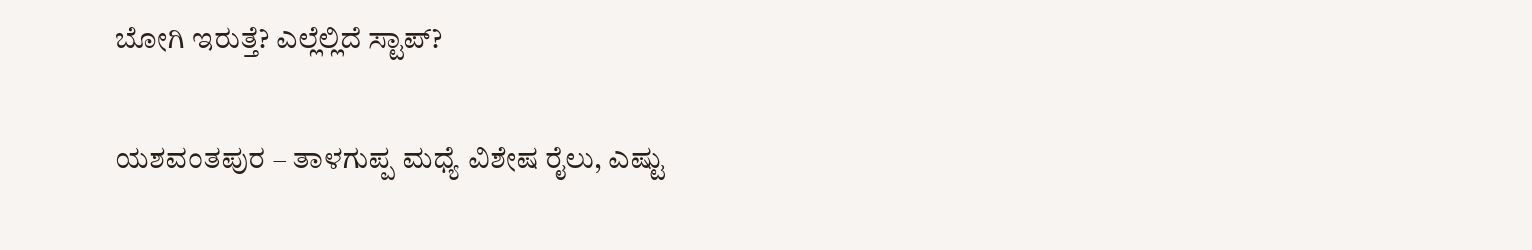ಬೋಗಿ ಇರುತ್ತೆ? ಎಲ್ಲೆಲ್ಲಿದೆ ಸ್ಟಾಪ್?

ಯಶವಂತಪುರ – ತಾಳಗುಪ್ಪ ಮಧ್ಯೆ ವಿಶೇಷ ರೈಲು, ಎಷ್ಟು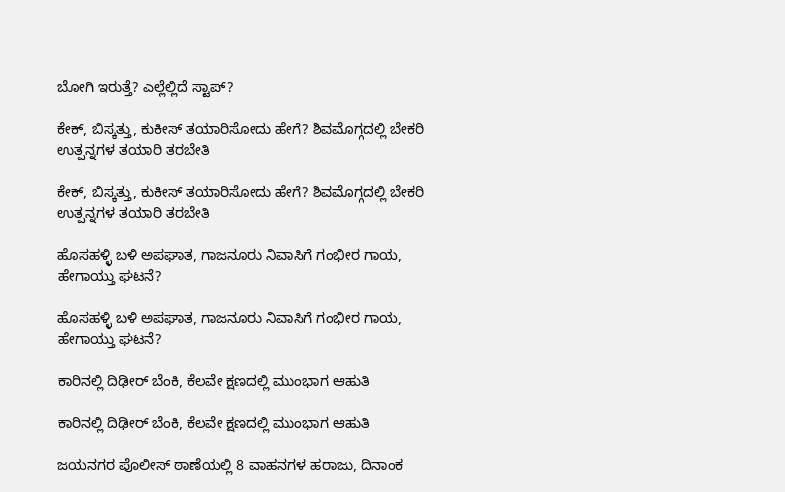ಬೋಗಿ ಇರುತ್ತೆ? ಎಲ್ಲೆಲ್ಲಿದೆ ಸ್ಟಾಪ್?

ಕೇಕ್‌, ಬಿಸ್ಕತ್ತು, ಕುಕೀಸ್‌ ತಯಾರಿಸೋದು ಹೇಗೆ? ಶಿವಮೊಗ್ಗದಲ್ಲಿ ಬೇಕರಿ ಉತ್ಪನ್ನಗಳ ತಯಾರಿ ತರಬೇತಿ

ಕೇಕ್‌, ಬಿಸ್ಕತ್ತು, ಕುಕೀಸ್‌ ತಯಾರಿಸೋದು ಹೇಗೆ? ಶಿವಮೊಗ್ಗದಲ್ಲಿ ಬೇಕರಿ ಉತ್ಪನ್ನಗಳ ತಯಾರಿ ತರಬೇತಿ

ಹೊಸಹಳ್ಳಿ ಬಳಿ ಅಪಘಾತ, ಗಾಜನೂರು ನಿವಾಸಿಗೆ ಗಂಭೀರ ಗಾಯ, ಹೇಗಾಯ್ತು ಘಟನೆ?

ಹೊಸಹಳ್ಳಿ ಬಳಿ ಅಪಘಾತ, ಗಾಜನೂರು ನಿವಾಸಿಗೆ ಗಂಭೀರ ಗಾಯ, ಹೇಗಾಯ್ತು ಘಟನೆ?

ಕಾರಿನಲ್ಲಿ ದಿಢೀರ್‌ ಬೆಂಕಿ, ಕೆಲವೇ ಕ್ಷಣದಲ್ಲಿ ಮುಂಭಾಗ ಆಹುತಿ

ಕಾರಿನಲ್ಲಿ ದಿಢೀರ್‌ ಬೆಂಕಿ, ಕೆಲವೇ ಕ್ಷಣದಲ್ಲಿ ಮುಂಭಾಗ ಆಹುತಿ

ಜಯನಗರ ಪೊಲೀಸ್‌ ಠಾಣೆಯಲ್ಲಿ 8 ವಾಹನಗಳ ಹರಾಜು, ದಿನಾಂಕ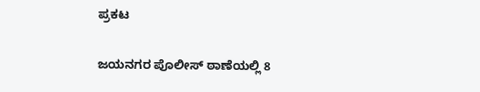ಪ್ರಕಟ

ಜಯನಗರ ಪೊಲೀಸ್‌ ಠಾಣೆಯಲ್ಲಿ 8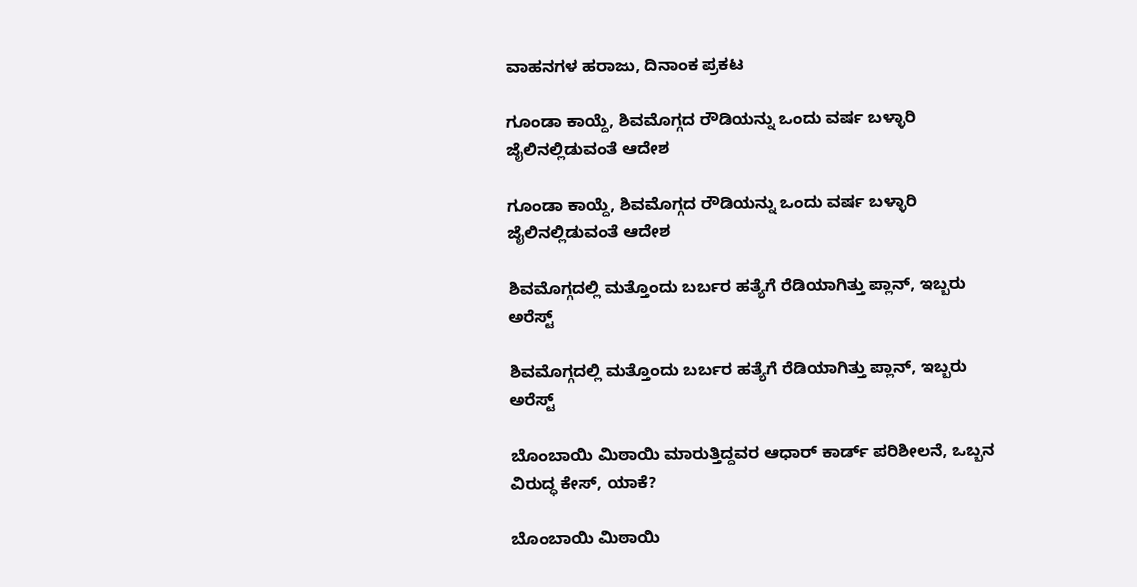ವಾಹನಗಳ ಹರಾಜು, ದಿನಾಂಕ ಪ್ರಕಟ

ಗೂಂಡಾ ಕಾಯ್ದೆ, ಶಿವಮೊಗ್ಗದ ರೌಡಿಯನ್ನು ಒಂದು ವರ್ಷ ಬಳ್ಳಾರಿ ಜೈಲಿನಲ್ಲಿಡುವಂತೆ ಆದೇಶ

ಗೂಂಡಾ ಕಾಯ್ದೆ, ಶಿವಮೊಗ್ಗದ ರೌಡಿಯನ್ನು ಒಂದು ವರ್ಷ ಬಳ್ಳಾರಿ ಜೈಲಿನಲ್ಲಿಡುವಂತೆ ಆದೇಶ

ಶಿವಮೊಗ್ಗದಲ್ಲಿ ಮತ್ತೊಂದು ಬರ್ಬರ ಹತ್ಯೆಗೆ ರೆಡಿಯಾಗಿತ್ತು ಪ್ಲಾನ್, ಇಬ್ಬರು ಅರೆಸ್ಟ್

ಶಿವಮೊಗ್ಗದಲ್ಲಿ ಮತ್ತೊಂದು ಬರ್ಬರ ಹತ್ಯೆಗೆ ರೆಡಿಯಾಗಿತ್ತು ಪ್ಲಾನ್, ಇಬ್ಬರು ಅರೆಸ್ಟ್

ಬೊಂಬಾಯಿ ಮಿಠಾಯಿ ಮಾರುತ್ತಿದ್ದವರ ಆಧಾರ್ ಕಾರ್ಡ್ ಪರಿಶೀಲನೆ, ಒಬ್ಬನ ವಿರುದ್ಧ ಕೇಸ್, ಯಾಕೆ?

ಬೊಂಬಾಯಿ ಮಿಠಾಯಿ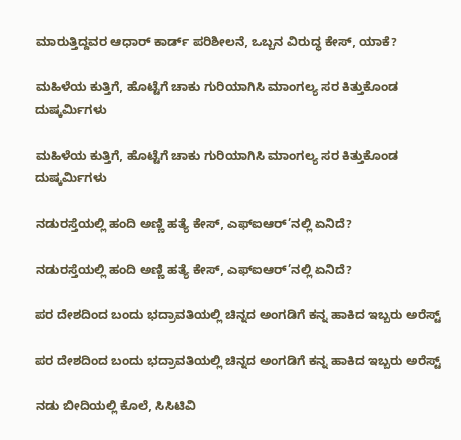ಮಾರುತ್ತಿದ್ದವರ ಆಧಾರ್ ಕಾರ್ಡ್ ಪರಿಶೀಲನೆ, ಒಬ್ಬನ ವಿರುದ್ಧ ಕೇಸ್, ಯಾಕೆ?

ಮಹಿಳೆಯ ಕುತ್ತಿಗೆ, ಹೊಟ್ಟೆಗೆ ಚಾಕು ಗುರಿಯಾಗಿಸಿ ಮಾಂಗಲ್ಯ ಸರ ಕಿತ್ತುಕೊಂಡ ದುಷ್ಕರ್ಮಿಗಳು

ಮಹಿಳೆಯ ಕುತ್ತಿಗೆ, ಹೊಟ್ಟೆಗೆ ಚಾಕು ಗುರಿಯಾಗಿಸಿ ಮಾಂಗಲ್ಯ ಸರ ಕಿತ್ತುಕೊಂಡ ದುಷ್ಕರ್ಮಿಗಳು

ನಡುರಸ್ತೆಯಲ್ಲಿ ಹಂದಿ ಅಣ್ಣಿ ಹತ್ಯೆ ಕೇಸ್, ಎಫ್ಐಆರ್’ನಲ್ಲಿ ಏನಿದೆ?

ನಡುರಸ್ತೆಯಲ್ಲಿ ಹಂದಿ ಅಣ್ಣಿ ಹತ್ಯೆ ಕೇಸ್, ಎಫ್ಐಆರ್’ನಲ್ಲಿ ಏನಿದೆ?

ಪರ ದೇಶದಿಂದ ಬಂದು ಭದ್ರಾವತಿಯಲ್ಲಿ ಚಿನ್ನದ ಅಂಗಡಿಗೆ ಕನ್ನ ಹಾಕಿದ ಇಬ್ಬರು ಅರೆಸ್ಟ್

ಪರ ದೇಶದಿಂದ ಬಂದು ಭದ್ರಾವತಿಯಲ್ಲಿ ಚಿನ್ನದ ಅಂಗಡಿಗೆ ಕನ್ನ ಹಾಕಿದ ಇಬ್ಬರು ಅರೆಸ್ಟ್

ನಡು ಬೀದಿಯಲ್ಲಿ ಕೊಲೆ, ಸಿಸಿಟಿವಿ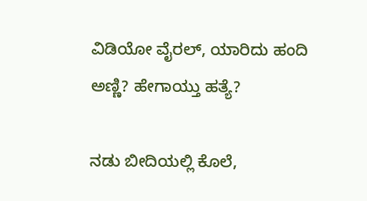ವಿಡಿಯೋ ವೈರಲ್, ಯಾರಿದು ಹಂದಿ ಅಣ್ಣಿ? ಹೇಗಾಯ್ತು ಹತ್ಯೆ?

ನಡು ಬೀದಿಯಲ್ಲಿ ಕೊಲೆ,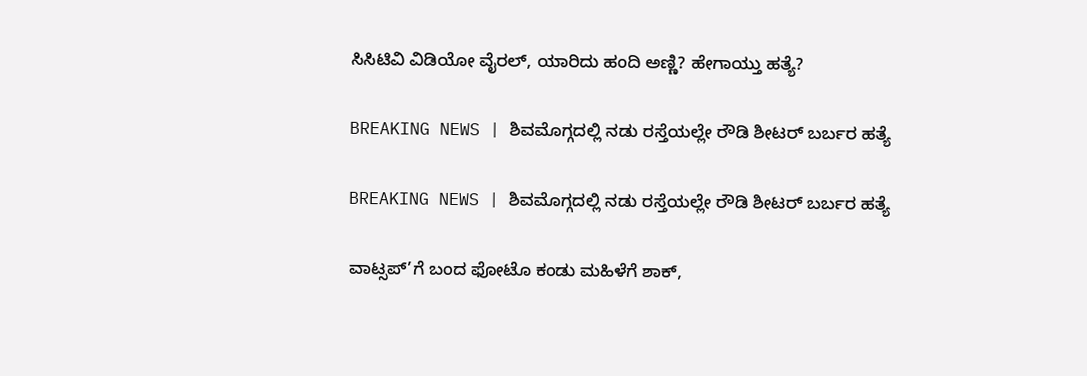ಸಿಸಿಟಿವಿ ವಿಡಿಯೋ ವೈರಲ್, ಯಾರಿದು ಹಂದಿ ಅಣ್ಣಿ? ಹೇಗಾಯ್ತು ಹತ್ಯೆ?

BREAKING NEWS | ಶಿವಮೊಗ್ಗದಲ್ಲಿ ನಡು ರಸ್ತೆಯಲ್ಲೇ ರೌಡಿ ಶೀಟರ್ ಬರ್ಬರ ಹತ್ಯೆ

BREAKING NEWS | ಶಿವಮೊಗ್ಗದಲ್ಲಿ ನಡು ರಸ್ತೆಯಲ್ಲೇ ರೌಡಿ ಶೀಟರ್ ಬರ್ಬರ ಹತ್ಯೆ

ವಾಟ್ಸಪ್’ಗೆ ಬಂದ ಫೋಟೊ ಕಂಡು ಮಹಿಳೆಗೆ ಶಾಕ್,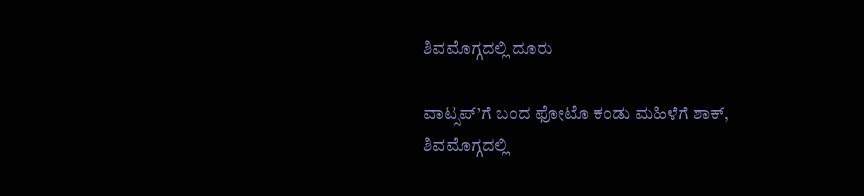ಶಿವಮೊಗ್ಗದಲ್ಲಿ ದೂರು

ವಾಟ್ಸಪ್’ಗೆ ಬಂದ ಫೋಟೊ ಕಂಡು ಮಹಿಳೆಗೆ ಶಾಕ್, ಶಿವಮೊಗ್ಗದಲ್ಲಿ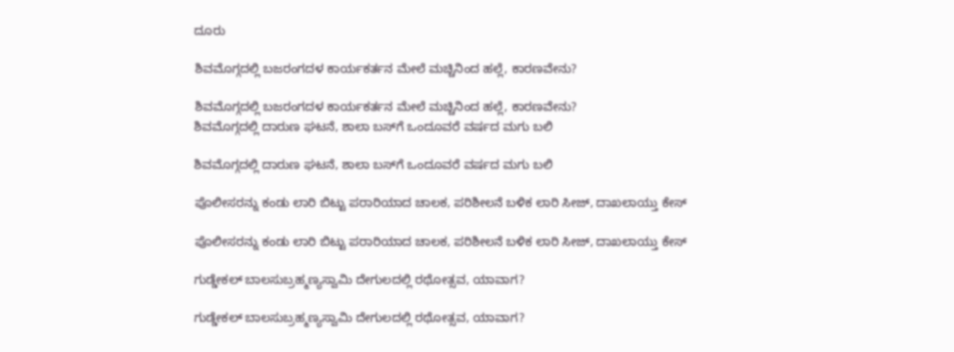ದೂರು

ಶಿವಮೊಗ್ಗದಲ್ಲಿ ಬಜರಂಗದಳ ಕಾರ್ಯಕರ್ತನ ಮೇಲೆ ಮಚ್ಚಿನಿಂದ ಹಲ್ಲೆ, ಕಾರಣವೇನು?

ಶಿವಮೊಗ್ಗದಲ್ಲಿ ಬಜರಂಗದಳ ಕಾರ್ಯಕರ್ತನ ಮೇಲೆ ಮಚ್ಚಿನಿಂದ ಹಲ್ಲೆ, ಕಾರಣವೇನು?
ಶಿವಮೊಗ್ಗದಲ್ಲಿ ದಾರುಣ ಘಟನೆ, ಶಾಲಾ ಬಸ್‌ಗೆ ಒಂದೂವರೆ ವರ್ಷದ ಮಗು ಬಲಿ

ಶಿವಮೊಗ್ಗದಲ್ಲಿ ದಾರುಣ ಘಟನೆ, ಶಾಲಾ ಬಸ್‌ಗೆ ಒಂದೂವರೆ ವರ್ಷದ ಮಗು ಬಲಿ

ಪೊಲೀಸರನ್ನು ಕಂಡು ಲಾರಿ ಬಿಟ್ಟು ಪರಾರಿಯಾದ ಚಾಲಕ, ಪರಿಶೀಲನೆ ಬಳಿಕ ಲಾರಿ ಸೀಜ್‌, ದಾಖಲಾಯ್ತು ಕೇಸ್

ಪೊಲೀಸರನ್ನು ಕಂಡು ಲಾರಿ ಬಿಟ್ಟು ಪರಾರಿಯಾದ ಚಾಲಕ, ಪರಿಶೀಲನೆ ಬಳಿಕ ಲಾರಿ ಸೀಜ್‌, ದಾಖಲಾಯ್ತು ಕೇಸ್

ಗುಡ್ಡೇಕಲ್‌ ಬಾಲಸುಬ್ರಹ್ಮಣ್ಯಸ್ವಾಮಿ ದೇಗುಲದಲ್ಲಿ ರಥೋತ್ಸವ, ಯಾವಾಗ?

ಗುಡ್ಡೇಕಲ್‌ ಬಾಲಸುಬ್ರಹ್ಮಣ್ಯಸ್ವಾಮಿ ದೇಗುಲದಲ್ಲಿ ರಥೋತ್ಸವ, ಯಾವಾಗ?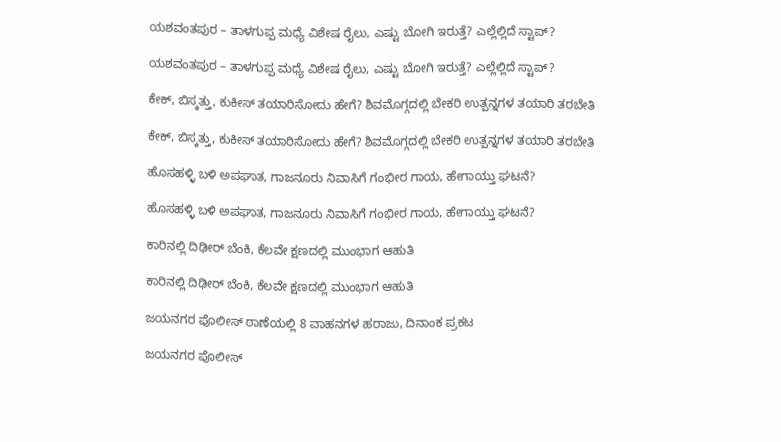ಯಶವಂತಪುರ – ತಾಳಗುಪ್ಪ ಮಧ್ಯೆ ವಿಶೇಷ ರೈಲು, ಎಷ್ಟು ಬೋಗಿ ಇರುತ್ತೆ? ಎಲ್ಲೆಲ್ಲಿದೆ ಸ್ಟಾಪ್?

ಯಶವಂತಪುರ – ತಾಳಗುಪ್ಪ ಮಧ್ಯೆ ವಿಶೇಷ ರೈಲು, ಎಷ್ಟು ಬೋಗಿ ಇರುತ್ತೆ? ಎಲ್ಲೆಲ್ಲಿದೆ ಸ್ಟಾಪ್?

ಕೇಕ್‌, ಬಿಸ್ಕತ್ತು, ಕುಕೀಸ್‌ ತಯಾರಿಸೋದು ಹೇಗೆ? ಶಿವಮೊಗ್ಗದಲ್ಲಿ ಬೇಕರಿ ಉತ್ಪನ್ನಗಳ ತಯಾರಿ ತರಬೇತಿ

ಕೇಕ್‌, ಬಿಸ್ಕತ್ತು, ಕುಕೀಸ್‌ ತಯಾರಿಸೋದು ಹೇಗೆ? ಶಿವಮೊಗ್ಗದಲ್ಲಿ ಬೇಕರಿ ಉತ್ಪನ್ನಗಳ ತಯಾರಿ ತರಬೇತಿ

ಹೊಸಹಳ್ಳಿ ಬಳಿ ಅಪಘಾತ, ಗಾಜನೂರು ನಿವಾಸಿಗೆ ಗಂಭೀರ ಗಾಯ, ಹೇಗಾಯ್ತು ಘಟನೆ?

ಹೊಸಹಳ್ಳಿ ಬಳಿ ಅಪಘಾತ, ಗಾಜನೂರು ನಿವಾಸಿಗೆ ಗಂಭೀರ ಗಾಯ, ಹೇಗಾಯ್ತು ಘಟನೆ?

ಕಾರಿನಲ್ಲಿ ದಿಢೀರ್‌ ಬೆಂಕಿ, ಕೆಲವೇ ಕ್ಷಣದಲ್ಲಿ ಮುಂಭಾಗ ಆಹುತಿ

ಕಾರಿನಲ್ಲಿ ದಿಢೀರ್‌ ಬೆಂಕಿ, ಕೆಲವೇ ಕ್ಷಣದಲ್ಲಿ ಮುಂಭಾಗ ಆಹುತಿ

ಜಯನಗರ ಪೊಲೀಸ್‌ ಠಾಣೆಯಲ್ಲಿ 8 ವಾಹನಗಳ ಹರಾಜು, ದಿನಾಂಕ ಪ್ರಕಟ

ಜಯನಗರ ಪೊಲೀಸ್‌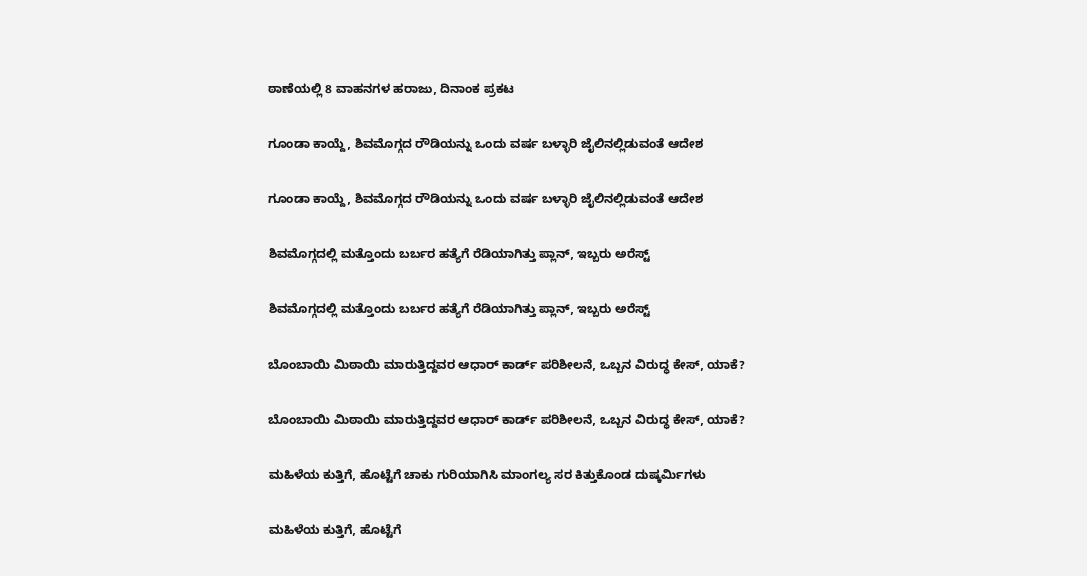ಠಾಣೆಯಲ್ಲಿ 8 ವಾಹನಗಳ ಹರಾಜು, ದಿನಾಂಕ ಪ್ರಕಟ

ಗೂಂಡಾ ಕಾಯ್ದೆ, ಶಿವಮೊಗ್ಗದ ರೌಡಿಯನ್ನು ಒಂದು ವರ್ಷ ಬಳ್ಳಾರಿ ಜೈಲಿನಲ್ಲಿಡುವಂತೆ ಆದೇಶ

ಗೂಂಡಾ ಕಾಯ್ದೆ, ಶಿವಮೊಗ್ಗದ ರೌಡಿಯನ್ನು ಒಂದು ವರ್ಷ ಬಳ್ಳಾರಿ ಜೈಲಿನಲ್ಲಿಡುವಂತೆ ಆದೇಶ

ಶಿವಮೊಗ್ಗದಲ್ಲಿ ಮತ್ತೊಂದು ಬರ್ಬರ ಹತ್ಯೆಗೆ ರೆಡಿಯಾಗಿತ್ತು ಪ್ಲಾನ್, ಇಬ್ಬರು ಅರೆಸ್ಟ್

ಶಿವಮೊಗ್ಗದಲ್ಲಿ ಮತ್ತೊಂದು ಬರ್ಬರ ಹತ್ಯೆಗೆ ರೆಡಿಯಾಗಿತ್ತು ಪ್ಲಾನ್, ಇಬ್ಬರು ಅರೆಸ್ಟ್

ಬೊಂಬಾಯಿ ಮಿಠಾಯಿ ಮಾರುತ್ತಿದ್ದವರ ಆಧಾರ್ ಕಾರ್ಡ್ ಪರಿಶೀಲನೆ, ಒಬ್ಬನ ವಿರುದ್ಧ ಕೇಸ್, ಯಾಕೆ?

ಬೊಂಬಾಯಿ ಮಿಠಾಯಿ ಮಾರುತ್ತಿದ್ದವರ ಆಧಾರ್ ಕಾರ್ಡ್ ಪರಿಶೀಲನೆ, ಒಬ್ಬನ ವಿರುದ್ಧ ಕೇಸ್, ಯಾಕೆ?

ಮಹಿಳೆಯ ಕುತ್ತಿಗೆ, ಹೊಟ್ಟೆಗೆ ಚಾಕು ಗುರಿಯಾಗಿಸಿ ಮಾಂಗಲ್ಯ ಸರ ಕಿತ್ತುಕೊಂಡ ದುಷ್ಕರ್ಮಿಗಳು

ಮಹಿಳೆಯ ಕುತ್ತಿಗೆ, ಹೊಟ್ಟೆಗೆ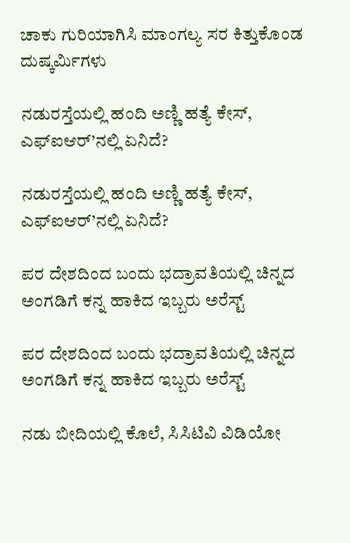ಚಾಕು ಗುರಿಯಾಗಿಸಿ ಮಾಂಗಲ್ಯ ಸರ ಕಿತ್ತುಕೊಂಡ ದುಷ್ಕರ್ಮಿಗಳು

ನಡುರಸ್ತೆಯಲ್ಲಿ ಹಂದಿ ಅಣ್ಣಿ ಹತ್ಯೆ ಕೇಸ್, ಎಫ್ಐಆರ್’ನಲ್ಲಿ ಏನಿದೆ?

ನಡುರಸ್ತೆಯಲ್ಲಿ ಹಂದಿ ಅಣ್ಣಿ ಹತ್ಯೆ ಕೇಸ್, ಎಫ್ಐಆರ್’ನಲ್ಲಿ ಏನಿದೆ?

ಪರ ದೇಶದಿಂದ ಬಂದು ಭದ್ರಾವತಿಯಲ್ಲಿ ಚಿನ್ನದ ಅಂಗಡಿಗೆ ಕನ್ನ ಹಾಕಿದ ಇಬ್ಬರು ಅರೆಸ್ಟ್

ಪರ ದೇಶದಿಂದ ಬಂದು ಭದ್ರಾವತಿಯಲ್ಲಿ ಚಿನ್ನದ ಅಂಗಡಿಗೆ ಕನ್ನ ಹಾಕಿದ ಇಬ್ಬರು ಅರೆಸ್ಟ್

ನಡು ಬೀದಿಯಲ್ಲಿ ಕೊಲೆ, ಸಿಸಿಟಿವಿ ವಿಡಿಯೋ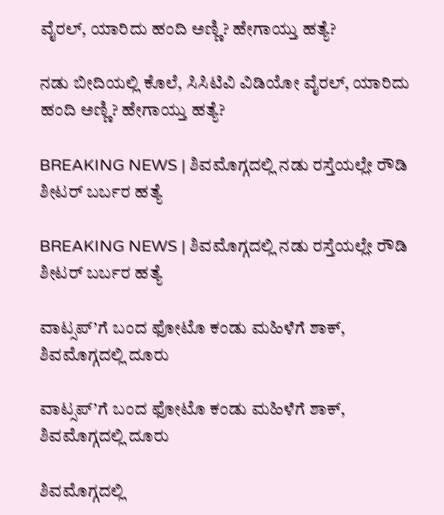ವೈರಲ್, ಯಾರಿದು ಹಂದಿ ಅಣ್ಣಿ? ಹೇಗಾಯ್ತು ಹತ್ಯೆ?

ನಡು ಬೀದಿಯಲ್ಲಿ ಕೊಲೆ, ಸಿಸಿಟಿವಿ ವಿಡಿಯೋ ವೈರಲ್, ಯಾರಿದು ಹಂದಿ ಅಣ್ಣಿ? ಹೇಗಾಯ್ತು ಹತ್ಯೆ?

BREAKING NEWS | ಶಿವಮೊಗ್ಗದಲ್ಲಿ ನಡು ರಸ್ತೆಯಲ್ಲೇ ರೌಡಿ ಶೀಟರ್ ಬರ್ಬರ ಹತ್ಯೆ

BREAKING NEWS | ಶಿವಮೊಗ್ಗದಲ್ಲಿ ನಡು ರಸ್ತೆಯಲ್ಲೇ ರೌಡಿ ಶೀಟರ್ ಬರ್ಬರ ಹತ್ಯೆ

ವಾಟ್ಸಪ್’ಗೆ ಬಂದ ಫೋಟೊ ಕಂಡು ಮಹಿಳೆಗೆ ಶಾಕ್, ಶಿವಮೊಗ್ಗದಲ್ಲಿ ದೂರು

ವಾಟ್ಸಪ್’ಗೆ ಬಂದ ಫೋಟೊ ಕಂಡು ಮಹಿಳೆಗೆ ಶಾಕ್, ಶಿವಮೊಗ್ಗದಲ್ಲಿ ದೂರು

ಶಿವಮೊಗ್ಗದಲ್ಲಿ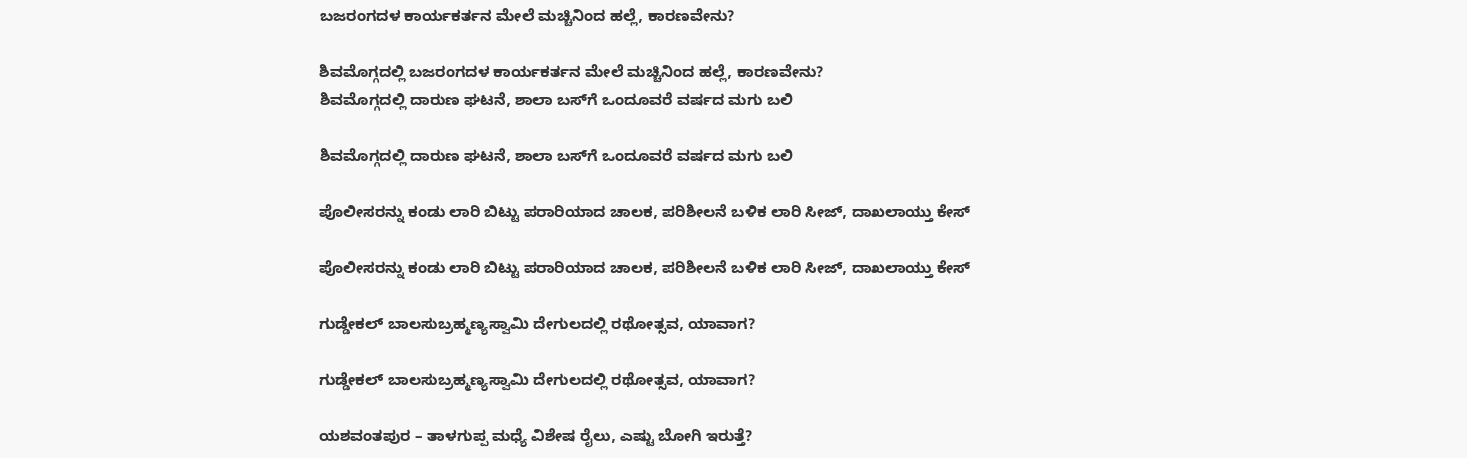ಬಜರಂಗದಳ ಕಾರ್ಯಕರ್ತನ ಮೇಲೆ ಮಚ್ಚಿನಿಂದ ಹಲ್ಲೆ, ಕಾರಣವೇನು?

ಶಿವಮೊಗ್ಗದಲ್ಲಿ ಬಜರಂಗದಳ ಕಾರ್ಯಕರ್ತನ ಮೇಲೆ ಮಚ್ಚಿನಿಂದ ಹಲ್ಲೆ, ಕಾರಣವೇನು?
ಶಿವಮೊಗ್ಗದಲ್ಲಿ ದಾರುಣ ಘಟನೆ, ಶಾಲಾ ಬಸ್‌ಗೆ ಒಂದೂವರೆ ವರ್ಷದ ಮಗು ಬಲಿ

ಶಿವಮೊಗ್ಗದಲ್ಲಿ ದಾರುಣ ಘಟನೆ, ಶಾಲಾ ಬಸ್‌ಗೆ ಒಂದೂವರೆ ವರ್ಷದ ಮಗು ಬಲಿ

ಪೊಲೀಸರನ್ನು ಕಂಡು ಲಾರಿ ಬಿಟ್ಟು ಪರಾರಿಯಾದ ಚಾಲಕ, ಪರಿಶೀಲನೆ ಬಳಿಕ ಲಾರಿ ಸೀಜ್‌, ದಾಖಲಾಯ್ತು ಕೇಸ್

ಪೊಲೀಸರನ್ನು ಕಂಡು ಲಾರಿ ಬಿಟ್ಟು ಪರಾರಿಯಾದ ಚಾಲಕ, ಪರಿಶೀಲನೆ ಬಳಿಕ ಲಾರಿ ಸೀಜ್‌, ದಾಖಲಾಯ್ತು ಕೇಸ್

ಗುಡ್ಡೇಕಲ್‌ ಬಾಲಸುಬ್ರಹ್ಮಣ್ಯಸ್ವಾಮಿ ದೇಗುಲದಲ್ಲಿ ರಥೋತ್ಸವ, ಯಾವಾಗ?

ಗುಡ್ಡೇಕಲ್‌ ಬಾಲಸುಬ್ರಹ್ಮಣ್ಯಸ್ವಾಮಿ ದೇಗುಲದಲ್ಲಿ ರಥೋತ್ಸವ, ಯಾವಾಗ?

ಯಶವಂತಪುರ – ತಾಳಗುಪ್ಪ ಮಧ್ಯೆ ವಿಶೇಷ ರೈಲು, ಎಷ್ಟು ಬೋಗಿ ಇರುತ್ತೆ?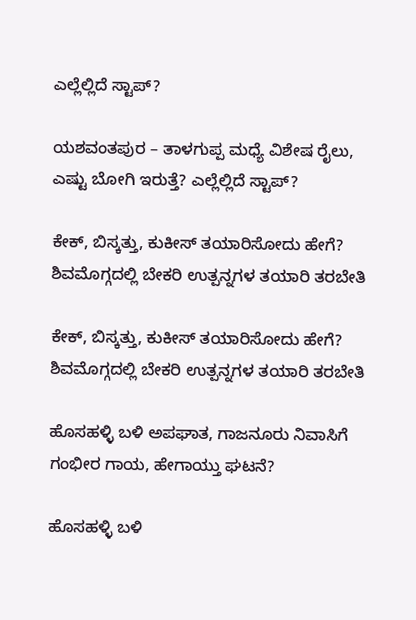ಎಲ್ಲೆಲ್ಲಿದೆ ಸ್ಟಾಪ್?

ಯಶವಂತಪುರ – ತಾಳಗುಪ್ಪ ಮಧ್ಯೆ ವಿಶೇಷ ರೈಲು, ಎಷ್ಟು ಬೋಗಿ ಇರುತ್ತೆ? ಎಲ್ಲೆಲ್ಲಿದೆ ಸ್ಟಾಪ್?

ಕೇಕ್‌, ಬಿಸ್ಕತ್ತು, ಕುಕೀಸ್‌ ತಯಾರಿಸೋದು ಹೇಗೆ? ಶಿವಮೊಗ್ಗದಲ್ಲಿ ಬೇಕರಿ ಉತ್ಪನ್ನಗಳ ತಯಾರಿ ತರಬೇತಿ

ಕೇಕ್‌, ಬಿಸ್ಕತ್ತು, ಕುಕೀಸ್‌ ತಯಾರಿಸೋದು ಹೇಗೆ? ಶಿವಮೊಗ್ಗದಲ್ಲಿ ಬೇಕರಿ ಉತ್ಪನ್ನಗಳ ತಯಾರಿ ತರಬೇತಿ

ಹೊಸಹಳ್ಳಿ ಬಳಿ ಅಪಘಾತ, ಗಾಜನೂರು ನಿವಾಸಿಗೆ ಗಂಭೀರ ಗಾಯ, ಹೇಗಾಯ್ತು ಘಟನೆ?

ಹೊಸಹಳ್ಳಿ ಬಳಿ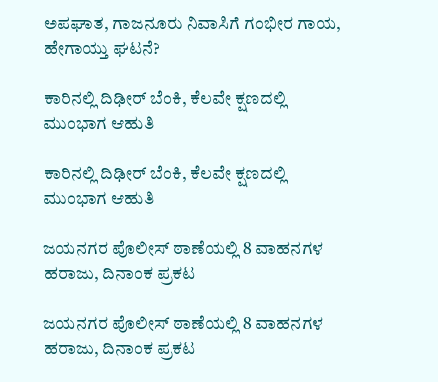ಅಪಘಾತ, ಗಾಜನೂರು ನಿವಾಸಿಗೆ ಗಂಭೀರ ಗಾಯ, ಹೇಗಾಯ್ತು ಘಟನೆ?

ಕಾರಿನಲ್ಲಿ ದಿಢೀರ್‌ ಬೆಂಕಿ, ಕೆಲವೇ ಕ್ಷಣದಲ್ಲಿ ಮುಂಭಾಗ ಆಹುತಿ

ಕಾರಿನಲ್ಲಿ ದಿಢೀರ್‌ ಬೆಂಕಿ, ಕೆಲವೇ ಕ್ಷಣದಲ್ಲಿ ಮುಂಭಾಗ ಆಹುತಿ

ಜಯನಗರ ಪೊಲೀಸ್‌ ಠಾಣೆಯಲ್ಲಿ 8 ವಾಹನಗಳ ಹರಾಜು, ದಿನಾಂಕ ಪ್ರಕಟ

ಜಯನಗರ ಪೊಲೀಸ್‌ ಠಾಣೆಯಲ್ಲಿ 8 ವಾಹನಗಳ ಹರಾಜು, ದಿನಾಂಕ ಪ್ರಕಟ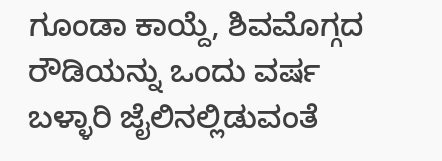ಗೂಂಡಾ ಕಾಯ್ದೆ, ಶಿವಮೊಗ್ಗದ ರೌಡಿಯನ್ನು ಒಂದು ವರ್ಷ ಬಳ್ಳಾರಿ ಜೈಲಿನಲ್ಲಿಡುವಂತೆ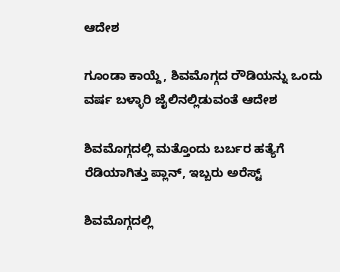ಆದೇಶ

ಗೂಂಡಾ ಕಾಯ್ದೆ, ಶಿವಮೊಗ್ಗದ ರೌಡಿಯನ್ನು ಒಂದು ವರ್ಷ ಬಳ್ಳಾರಿ ಜೈಲಿನಲ್ಲಿಡುವಂತೆ ಆದೇಶ

ಶಿವಮೊಗ್ಗದಲ್ಲಿ ಮತ್ತೊಂದು ಬರ್ಬರ ಹತ್ಯೆಗೆ ರೆಡಿಯಾಗಿತ್ತು ಪ್ಲಾನ್, ಇಬ್ಬರು ಅರೆಸ್ಟ್

ಶಿವಮೊಗ್ಗದಲ್ಲಿ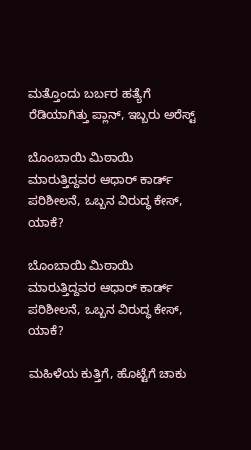ಮತ್ತೊಂದು ಬರ್ಬರ ಹತ್ಯೆಗೆ ರೆಡಿಯಾಗಿತ್ತು ಪ್ಲಾನ್, ಇಬ್ಬರು ಅರೆಸ್ಟ್

ಬೊಂಬಾಯಿ ಮಿಠಾಯಿ ಮಾರುತ್ತಿದ್ದವರ ಆಧಾರ್ ಕಾರ್ಡ್ ಪರಿಶೀಲನೆ, ಒಬ್ಬನ ವಿರುದ್ಧ ಕೇಸ್, ಯಾಕೆ?

ಬೊಂಬಾಯಿ ಮಿಠಾಯಿ ಮಾರುತ್ತಿದ್ದವರ ಆಧಾರ್ ಕಾರ್ಡ್ ಪರಿಶೀಲನೆ, ಒಬ್ಬನ ವಿರುದ್ಧ ಕೇಸ್, ಯಾಕೆ?

ಮಹಿಳೆಯ ಕುತ್ತಿಗೆ, ಹೊಟ್ಟೆಗೆ ಚಾಕು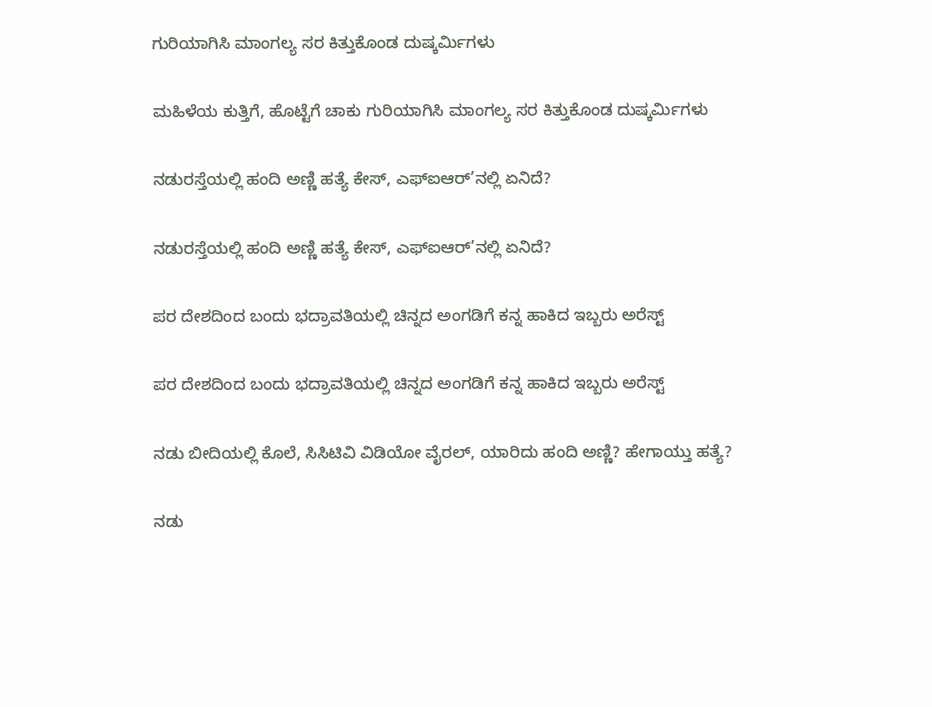ಗುರಿಯಾಗಿಸಿ ಮಾಂಗಲ್ಯ ಸರ ಕಿತ್ತುಕೊಂಡ ದುಷ್ಕರ್ಮಿಗಳು

ಮಹಿಳೆಯ ಕುತ್ತಿಗೆ, ಹೊಟ್ಟೆಗೆ ಚಾಕು ಗುರಿಯಾಗಿಸಿ ಮಾಂಗಲ್ಯ ಸರ ಕಿತ್ತುಕೊಂಡ ದುಷ್ಕರ್ಮಿಗಳು

ನಡುರಸ್ತೆಯಲ್ಲಿ ಹಂದಿ ಅಣ್ಣಿ ಹತ್ಯೆ ಕೇಸ್, ಎಫ್ಐಆರ್’ನಲ್ಲಿ ಏನಿದೆ?

ನಡುರಸ್ತೆಯಲ್ಲಿ ಹಂದಿ ಅಣ್ಣಿ ಹತ್ಯೆ ಕೇಸ್, ಎಫ್ಐಆರ್’ನಲ್ಲಿ ಏನಿದೆ?

ಪರ ದೇಶದಿಂದ ಬಂದು ಭದ್ರಾವತಿಯಲ್ಲಿ ಚಿನ್ನದ ಅಂಗಡಿಗೆ ಕನ್ನ ಹಾಕಿದ ಇಬ್ಬರು ಅರೆಸ್ಟ್

ಪರ ದೇಶದಿಂದ ಬಂದು ಭದ್ರಾವತಿಯಲ್ಲಿ ಚಿನ್ನದ ಅಂಗಡಿಗೆ ಕನ್ನ ಹಾಕಿದ ಇಬ್ಬರು ಅರೆಸ್ಟ್

ನಡು ಬೀದಿಯಲ್ಲಿ ಕೊಲೆ, ಸಿಸಿಟಿವಿ ವಿಡಿಯೋ ವೈರಲ್, ಯಾರಿದು ಹಂದಿ ಅಣ್ಣಿ? ಹೇಗಾಯ್ತು ಹತ್ಯೆ?

ನಡು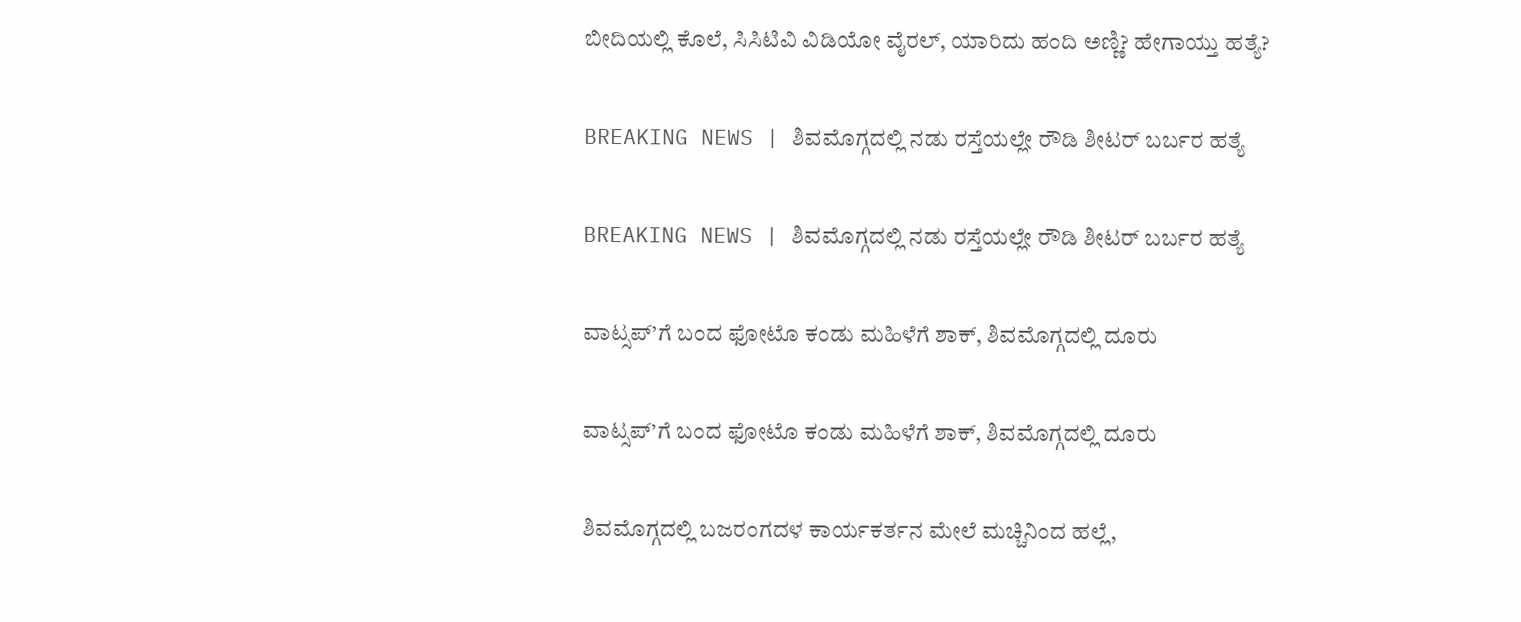ಬೀದಿಯಲ್ಲಿ ಕೊಲೆ, ಸಿಸಿಟಿವಿ ವಿಡಿಯೋ ವೈರಲ್, ಯಾರಿದು ಹಂದಿ ಅಣ್ಣಿ? ಹೇಗಾಯ್ತು ಹತ್ಯೆ?

BREAKING NEWS | ಶಿವಮೊಗ್ಗದಲ್ಲಿ ನಡು ರಸ್ತೆಯಲ್ಲೇ ರೌಡಿ ಶೀಟರ್ ಬರ್ಬರ ಹತ್ಯೆ

BREAKING NEWS | ಶಿವಮೊಗ್ಗದಲ್ಲಿ ನಡು ರಸ್ತೆಯಲ್ಲೇ ರೌಡಿ ಶೀಟರ್ ಬರ್ಬರ ಹತ್ಯೆ

ವಾಟ್ಸಪ್’ಗೆ ಬಂದ ಫೋಟೊ ಕಂಡು ಮಹಿಳೆಗೆ ಶಾಕ್, ಶಿವಮೊಗ್ಗದಲ್ಲಿ ದೂರು

ವಾಟ್ಸಪ್’ಗೆ ಬಂದ ಫೋಟೊ ಕಂಡು ಮಹಿಳೆಗೆ ಶಾಕ್, ಶಿವಮೊಗ್ಗದಲ್ಲಿ ದೂರು

ಶಿವಮೊಗ್ಗದಲ್ಲಿ ಬಜರಂಗದಳ ಕಾರ್ಯಕರ್ತನ ಮೇಲೆ ಮಚ್ಚಿನಿಂದ ಹಲ್ಲೆ,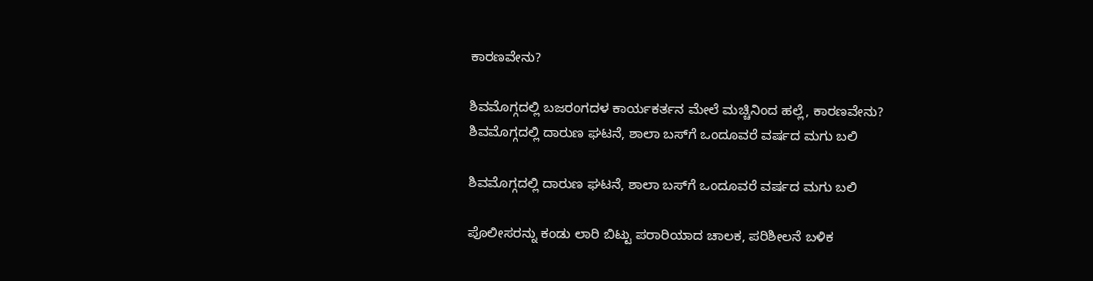ಕಾರಣವೇನು?

ಶಿವಮೊಗ್ಗದಲ್ಲಿ ಬಜರಂಗದಳ ಕಾರ್ಯಕರ್ತನ ಮೇಲೆ ಮಚ್ಚಿನಿಂದ ಹಲ್ಲೆ, ಕಾರಣವೇನು?
ಶಿವಮೊಗ್ಗದಲ್ಲಿ ದಾರುಣ ಘಟನೆ, ಶಾಲಾ ಬಸ್‌ಗೆ ಒಂದೂವರೆ ವರ್ಷದ ಮಗು ಬಲಿ

ಶಿವಮೊಗ್ಗದಲ್ಲಿ ದಾರುಣ ಘಟನೆ, ಶಾಲಾ ಬಸ್‌ಗೆ ಒಂದೂವರೆ ವರ್ಷದ ಮಗು ಬಲಿ

ಪೊಲೀಸರನ್ನು ಕಂಡು ಲಾರಿ ಬಿಟ್ಟು ಪರಾರಿಯಾದ ಚಾಲಕ, ಪರಿಶೀಲನೆ ಬಳಿಕ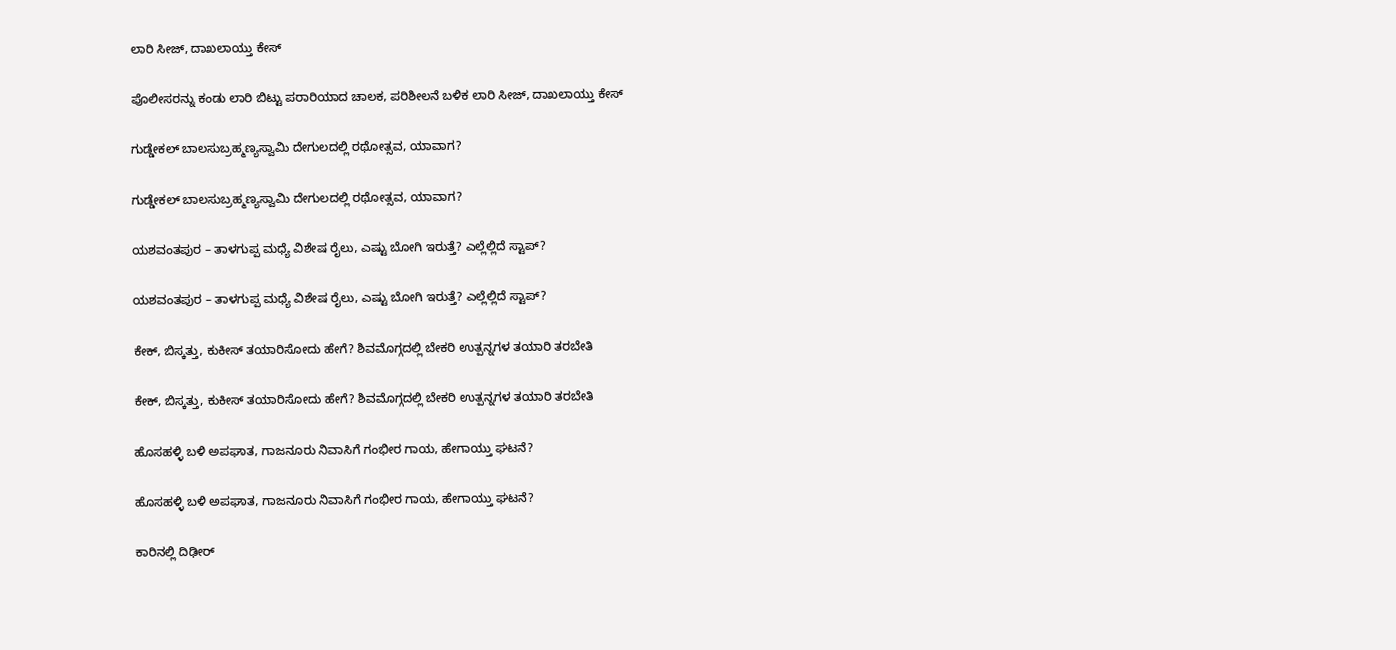ಲಾರಿ ಸೀಜ್‌, ದಾಖಲಾಯ್ತು ಕೇಸ್

ಪೊಲೀಸರನ್ನು ಕಂಡು ಲಾರಿ ಬಿಟ್ಟು ಪರಾರಿಯಾದ ಚಾಲಕ, ಪರಿಶೀಲನೆ ಬಳಿಕ ಲಾರಿ ಸೀಜ್‌, ದಾಖಲಾಯ್ತು ಕೇಸ್

ಗುಡ್ಡೇಕಲ್‌ ಬಾಲಸುಬ್ರಹ್ಮಣ್ಯಸ್ವಾಮಿ ದೇಗುಲದಲ್ಲಿ ರಥೋತ್ಸವ, ಯಾವಾಗ?

ಗುಡ್ಡೇಕಲ್‌ ಬಾಲಸುಬ್ರಹ್ಮಣ್ಯಸ್ವಾಮಿ ದೇಗುಲದಲ್ಲಿ ರಥೋತ್ಸವ, ಯಾವಾಗ?

ಯಶವಂತಪುರ – ತಾಳಗುಪ್ಪ ಮಧ್ಯೆ ವಿಶೇಷ ರೈಲು, ಎಷ್ಟು ಬೋಗಿ ಇರುತ್ತೆ? ಎಲ್ಲೆಲ್ಲಿದೆ ಸ್ಟಾಪ್?

ಯಶವಂತಪುರ – ತಾಳಗುಪ್ಪ ಮಧ್ಯೆ ವಿಶೇಷ ರೈಲು, ಎಷ್ಟು ಬೋಗಿ ಇರುತ್ತೆ? ಎಲ್ಲೆಲ್ಲಿದೆ ಸ್ಟಾಪ್?

ಕೇಕ್‌, ಬಿಸ್ಕತ್ತು, ಕುಕೀಸ್‌ ತಯಾರಿಸೋದು ಹೇಗೆ? ಶಿವಮೊಗ್ಗದಲ್ಲಿ ಬೇಕರಿ ಉತ್ಪನ್ನಗಳ ತಯಾರಿ ತರಬೇತಿ

ಕೇಕ್‌, ಬಿಸ್ಕತ್ತು, ಕುಕೀಸ್‌ ತಯಾರಿಸೋದು ಹೇಗೆ? ಶಿವಮೊಗ್ಗದಲ್ಲಿ ಬೇಕರಿ ಉತ್ಪನ್ನಗಳ ತಯಾರಿ ತರಬೇತಿ

ಹೊಸಹಳ್ಳಿ ಬಳಿ ಅಪಘಾತ, ಗಾಜನೂರು ನಿವಾಸಿಗೆ ಗಂಭೀರ ಗಾಯ, ಹೇಗಾಯ್ತು ಘಟನೆ?

ಹೊಸಹಳ್ಳಿ ಬಳಿ ಅಪಘಾತ, ಗಾಜನೂರು ನಿವಾಸಿಗೆ ಗಂಭೀರ ಗಾಯ, ಹೇಗಾಯ್ತು ಘಟನೆ?

ಕಾರಿನಲ್ಲಿ ದಿಢೀರ್‌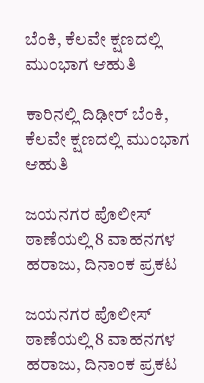ಬೆಂಕಿ, ಕೆಲವೇ ಕ್ಷಣದಲ್ಲಿ ಮುಂಭಾಗ ಆಹುತಿ

ಕಾರಿನಲ್ಲಿ ದಿಢೀರ್‌ ಬೆಂಕಿ, ಕೆಲವೇ ಕ್ಷಣದಲ್ಲಿ ಮುಂಭಾಗ ಆಹುತಿ

ಜಯನಗರ ಪೊಲೀಸ್‌ ಠಾಣೆಯಲ್ಲಿ 8 ವಾಹನಗಳ ಹರಾಜು, ದಿನಾಂಕ ಪ್ರಕಟ

ಜಯನಗರ ಪೊಲೀಸ್‌ ಠಾಣೆಯಲ್ಲಿ 8 ವಾಹನಗಳ ಹರಾಜು, ದಿನಾಂಕ ಪ್ರಕಟ